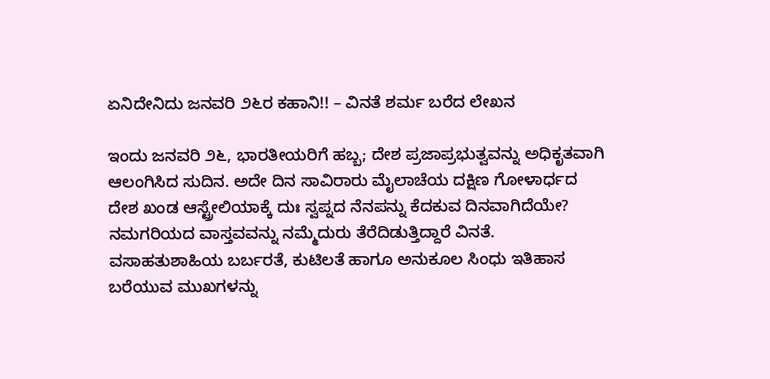ಏನಿದೇನಿದು ಜನವರಿ ೨೬ರ ಕಹಾನಿ!! – ವಿನತೆ ಶರ್ಮ ಬರೆದ ಲೇಖನ

ಇಂದು ಜನವರಿ ೨೬, ಭಾರತೀಯರಿಗೆ ಹಬ್ಬ; ದೇಶ ಪ್ರಜಾಪ್ರಭುತ್ವವನ್ನು ಅಧಿಕೃತವಾಗಿ ಆಲಂಗಿಸಿದ ಸುದಿನ. ಅದೇ ದಿನ ಸಾವಿರಾರು ಮೈಲಾಚೆಯ ದಕ್ಷಿಣ ಗೋಳಾರ್ಧದ ದೇಶ ಖಂಡ ಆಸ್ಟ್ರೇಲಿಯಾಕ್ಕೆ ದುಃ ಸ್ವಪ್ನದ ನೆನಪನ್ನು ಕೆದಕುವ ದಿನವಾಗಿದೆಯೇ? ನಮಗರಿಯದ ವಾಸ್ತವವನ್ನು ನಮ್ಮೆದುರು ತೆರೆದಿಡುತ್ತಿದ್ದಾರೆ ವಿನತೆ. ವಸಾಹತುಶಾಹಿಯ ಬರ್ಬರತೆ, ಕುಟಿಲತೆ ಹಾಗೂ ಅನುಕೂಲ ಸಿಂಧು ಇತಿಹಾಸ ಬರೆಯುವ ಮುಖಗಳನ್ನು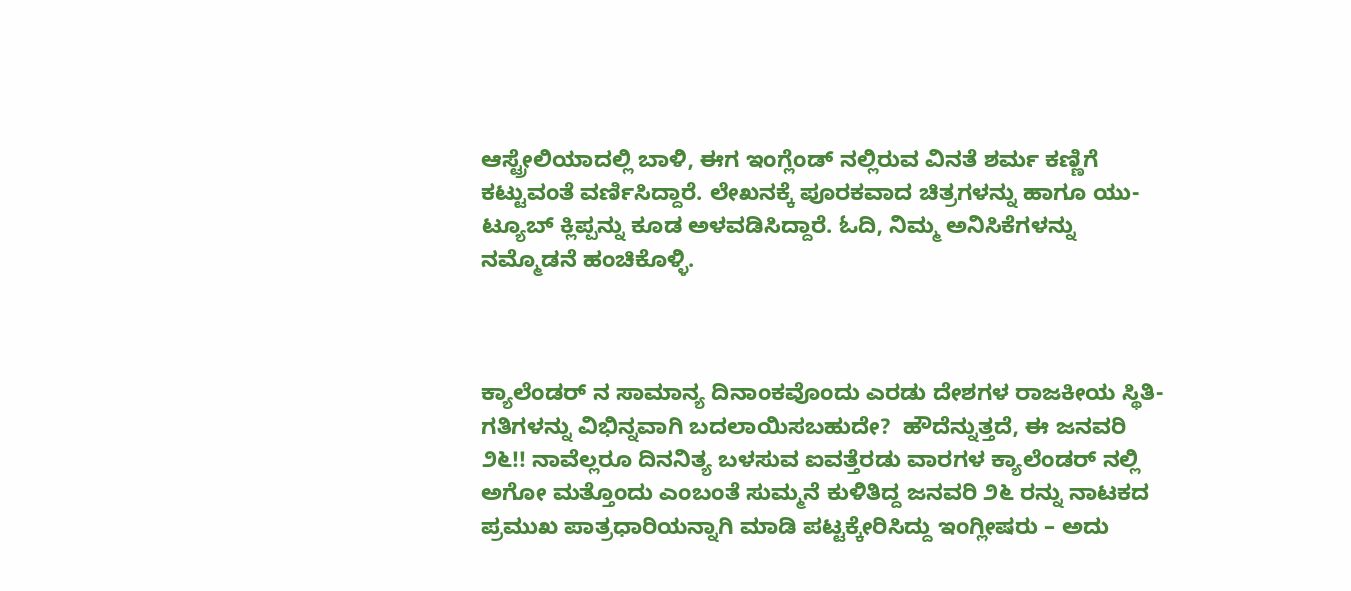ಆಸ್ಟ್ರೇಲಿಯಾದಲ್ಲಿ ಬಾಳಿ, ಈಗ ಇಂಗ್ಲೆಂಡ್ ನಲ್ಲಿರುವ ವಿನತೆ ಶರ್ಮ ಕಣ್ಣಿಗೆ ಕಟ್ಟುವಂತೆ ವರ್ಣಿಸಿದ್ದಾರೆ. ಲೇಖನಕ್ಕೆ ಪೂರಕವಾದ ಚಿತ್ರಗಳನ್ನು ಹಾಗೂ ಯು-ಟ್ಯೂಬ್ ಕ್ಲಿಪ್ಪನ್ನು ಕೂಡ ಅಳವಡಿಸಿದ್ದಾರೆ. ಓದಿ, ನಿಮ್ಮ ಅನಿಸಿಕೆಗಳನ್ನು ನಮ್ಮೊಡನೆ ಹಂಚಿಕೊಳ್ಳಿ.



ಕ್ಯಾಲೆಂಡರ್ ನ ಸಾಮಾನ್ಯ ದಿನಾಂಕವೊಂದು ಎರಡು ದೇಶಗಳ ರಾಜಕೀಯ ಸ್ಥಿತಿ-ಗತಿಗಳನ್ನು ವಿಭಿನ್ನವಾಗಿ ಬದಲಾಯಿಸಬಹುದೇ?  ಹೌದೆನ್ನುತ್ತದೆ, ಈ ಜನವರಿ ೨೬!! ನಾವೆಲ್ಲರೂ ದಿನನಿತ್ಯ ಬಳಸುವ ಐವತ್ತೆರಡು ವಾರಗಳ ಕ್ಯಾಲೆಂಡರ್ ನಲ್ಲಿ ಅಗೋ ಮತ್ತೊಂದು ಎಂಬಂತೆ ಸುಮ್ಮನೆ ಕುಳಿತಿದ್ದ ಜನವರಿ ೨೬ ರನ್ನು ನಾಟಕದ ಪ್ರಮುಖ ಪಾತ್ರಧಾರಿಯನ್ನಾಗಿ ಮಾಡಿ ಪಟ್ಟಕ್ಕೇರಿಸಿದ್ದು ಇಂಗ್ಲೀಷರು – ಅದು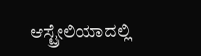ಆಸ್ಟ್ರೇಲಿಯಾದಲ್ಲಿ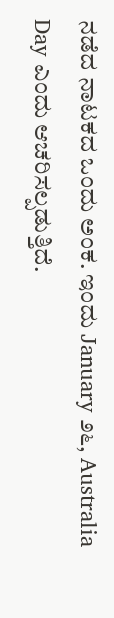ನಡೆದ ನಾಟಕದ ಒಂದು ಅಂಕ. ಇಂದು January ೨೬, Australia Day ಎಂದು ಆಚರಿಸಲ್ಪಡುತ್ತಿದೆ.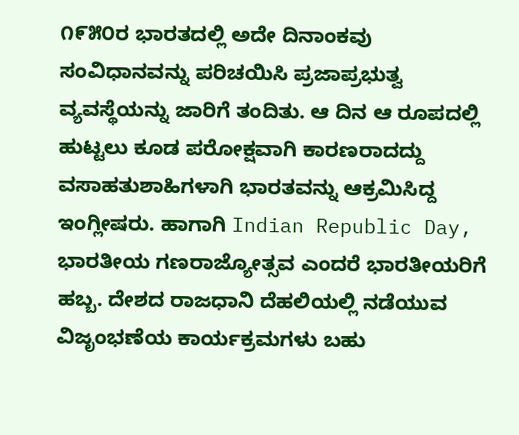೧೯೫೦ರ ಭಾರತದಲ್ಲಿ ಅದೇ ದಿನಾಂಕವು ಸಂವಿಧಾನವನ್ನು ಪರಿಚಯಿಸಿ ಪ್ರಜಾಪ್ರಭುತ್ವ ವ್ಯವಸ್ಥೆಯನ್ನು ಜಾರಿಗೆ ತಂದಿತು. ಆ ದಿನ ಆ ರೂಪದಲ್ಲಿ ಹುಟ್ಟಲು ಕೂಡ ಪರೋಕ್ಷವಾಗಿ ಕಾರಣರಾದದ್ದು ವಸಾಹತುಶಾಹಿಗಳಾಗಿ ಭಾರತವನ್ನು ಆಕ್ರಮಿಸಿದ್ದ ಇಂಗ್ಲೀಷರು. ಹಾಗಾಗಿ Indian Republic Day, ಭಾರತೀಯ ಗಣರಾಜ್ಯೋತ್ಸವ ಎಂದರೆ ಭಾರತೀಯರಿಗೆ ಹಬ್ಬ. ದೇಶದ ರಾಜಧಾನಿ ದೆಹಲಿಯಲ್ಲಿ ನಡೆಯುವ ವಿಜೃಂಭಣೆಯ ಕಾರ್ಯಕ್ರಮಗಳು ಬಹು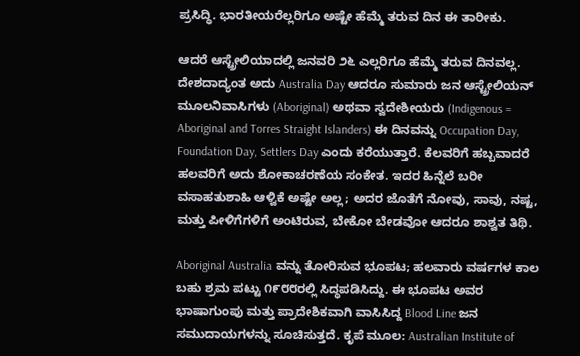ಪ್ರಸಿದ್ಧಿ. ಭಾರತೀಯರೆಲ್ಲರಿಗೂ ಅಷ್ಟೇ ಹೆಮ್ಮೆ ತರುವ ದಿನ ಈ ತಾರೀಕು.

ಆದರೆ ಆಸ್ಟ್ರೇಲಿಯಾದಲ್ಲಿ ಜನವರಿ ೨೬ ಎಲ್ಲರಿಗೂ ಹೆಮ್ಮೆ ತರುವ ದಿನವಲ್ಲ. ದೇಶದಾದ್ಯಂತ ಅದು Australia Day ಆದರೂ ಸುಮಾರು ಜನ ಆಸ್ಟ್ರೇಲಿಯನ್ ಮೂಲನಿವಾಸಿಗಳು (Aboriginal) ಅಥವಾ ಸ್ವದೇಶೀಯರು (Indigenous = Aboriginal and Torres Straight Islanders) ಈ ದಿನವನ್ನು Occupation Day, Foundation Day, Settlers Day ಎಂದು ಕರೆಯುತ್ತಾರೆ. ಕೆಲವರಿಗೆ ಹಬ್ಬವಾದರೆ ಹಲವರಿಗೆ ಅದು ಶೋಕಾಚರಣೆಯ ಸಂಕೇತ. ಇದರ ಹಿನ್ನೆಲೆ ಬರೀ ವಸಾಹತುಶಾಹಿ ಆಳ್ವಿಕೆ ಅಷ್ಟೇ ಅಲ್ಲ; ಅದರ ಜೊತೆಗೆ ನೋವು, ಸಾವು, ನಷ್ಟ, ಮತ್ತು ಪೀಳಿಗೆಗಳಿಗೆ ಅಂಟಿರುವ, ಬೇಕೋ ಬೇಡವೋ ಆದರೂ ಶಾಶ್ವತ ತಿಥಿ.

Aboriginal Australia ವನ್ನು ತೋರಿಸುವ ಭೂಪಟ; ಹಲವಾರು ವರ್ಷಗಳ ಕಾಲ ಬಹು ಶ್ರಮ ಪಟ್ಟು ೧೯೮೮ರಲ್ಲಿ ಸಿದ್ಧಪಡಿಸಿದ್ದು. ಈ ಭೂಪಟ ಅವರ ಭಾಷಾಗುಂಪು ಮತ್ತು ಪ್ರಾದೇಶಿಕವಾಗಿ ವಾಸಿಸಿದ್ದ Blood Line ಜನ ಸಮುದಾಯಗಳನ್ನು ಸೂಚಿಸುತ್ತದೆ. ಕೃಪೆ ಮೂಲ: Australian Institute of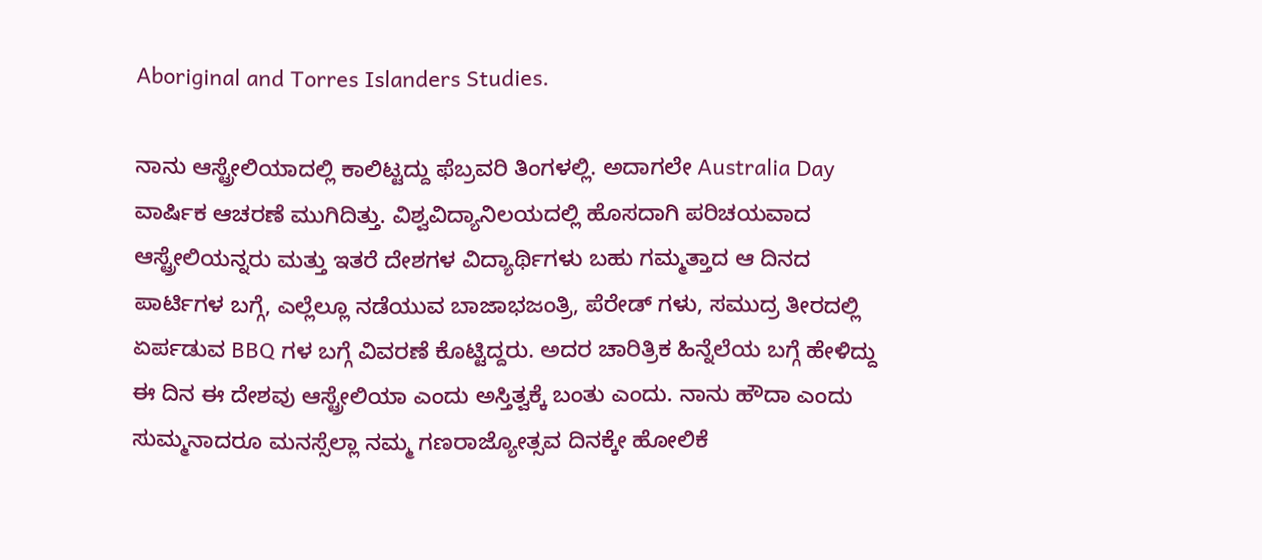Aboriginal and Torres Islanders Studies.

ನಾನು ಆಸ್ಟ್ರೇಲಿಯಾದಲ್ಲಿ ಕಾಲಿಟ್ಟದ್ದು ಫೆಬ್ರವರಿ ತಿಂಗಳಲ್ಲಿ. ಅದಾಗಲೇ Australia Day ವಾರ್ಷಿಕ ಆಚರಣೆ ಮುಗಿದಿತ್ತು. ವಿಶ್ವವಿದ್ಯಾನಿಲಯದಲ್ಲಿ ಹೊಸದಾಗಿ ಪರಿಚಯವಾದ ಆಸ್ಟ್ರೇಲಿಯನ್ನರು ಮತ್ತು ಇತರೆ ದೇಶಗಳ ವಿದ್ಯಾರ್ಥಿಗಳು ಬಹು ಗಮ್ಮತ್ತಾದ ಆ ದಿನದ ಪಾರ್ಟಿಗಳ ಬಗ್ಗೆ, ಎಲ್ಲೆಲ್ಲೂ ನಡೆಯುವ ಬಾಜಾಭಜಂತ್ರಿ, ಪೆರೇಡ್ ಗಳು, ಸಮುದ್ರ ತೀರದಲ್ಲಿ ಏರ್ಪಡುವ BBQ ಗಳ ಬಗ್ಗೆ ವಿವರಣೆ ಕೊಟ್ಟಿದ್ದರು. ಅದರ ಚಾರಿತ್ರಿಕ ಹಿನ್ನೆಲೆಯ ಬಗ್ಗೆ ಹೇಳಿದ್ದು ಈ ದಿನ ಈ ದೇಶವು ಆಸ್ಟ್ರೇಲಿಯಾ ಎಂದು ಅಸ್ತಿತ್ವಕ್ಕೆ ಬಂತು ಎಂದು. ನಾನು ಹೌದಾ ಎಂದು ಸುಮ್ಮನಾದರೂ ಮನಸ್ಸೆಲ್ಲಾ ನಮ್ಮ ಗಣರಾಜ್ಯೋತ್ಸವ ದಿನಕ್ಕೇ ಹೋಲಿಕೆ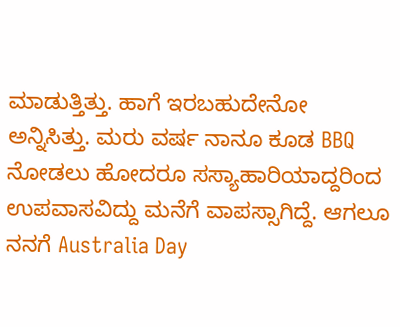ಮಾಡುತ್ತಿತ್ತು. ಹಾಗೆ ಇರಬಹುದೇನೋ ಅನ್ನಿಸಿತ್ತು. ಮರು ವರ್ಷ ನಾನೂ ಕೂಡ BBQ ನೋಡಲು ಹೋದರೂ ಸಸ್ಯಾಹಾರಿಯಾದ್ದರಿಂದ ಉಪವಾಸವಿದ್ದು ಮನೆಗೆ ವಾಪಸ್ಸಾಗಿದ್ದೆ. ಆಗಲೂ ನನಗೆ Australia Day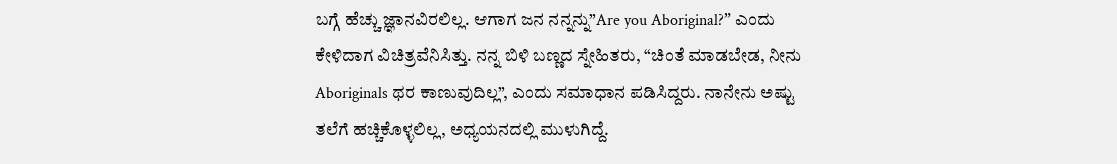ಬಗ್ಗೆ ಹೆಚ್ಚು ಜ್ಞಾನವಿರಲಿಲ್ಲ. ಆಗಾಗ ಜನ ನನ್ನನ್ನು”Are you Aboriginal?” ಎಂದು ಕೇಳಿದಾಗ ವಿಚಿತ್ರವೆನಿಸಿತ್ತು. ನನ್ನ ಬಿಳಿ ಬಣ್ಣದ ಸ್ನೇಹಿತರು, “ಚಿಂತೆ ಮಾಡಬೇಡ, ನೀನು Aboriginals ಥರ ಕಾಣುವುದಿಲ್ಲ”, ಎಂದು ಸಮಾಧಾನ ಪಡಿಸಿದ್ದರು. ನಾನೇನು ಅಷ್ಟು ತಲೆಗೆ ಹಚ್ಚಿಕೊಳ್ಳಲಿಲ್ಲ, ಅಧ್ಯಯನದಲ್ಲಿ ಮುಳುಗಿದ್ದೆ.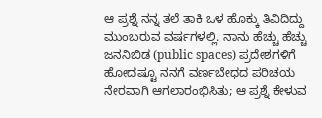ಆ ಪ್ರಶ್ನೆ ನನ್ನ ತಲೆ ತಾಕಿ ಒಳ ಹೊಕ್ಕು ತಿವಿದಿದ್ದು ಮುಂಬರುವ ವರ್ಷಗಳಲ್ಲಿ. ನಾನು ಹೆಚ್ಚು ಹೆಚ್ಚು ಜನನಿಬಿಡ (public spaces) ಪ್ರದೇಶಗಳಿಗೆ ಹೋದಷ್ಟೂ ನನಗೆ ವರ್ಣಬೇಧದ ಪರಿಚಯ ನೇರವಾಗಿ ಆಗಲಾರಂಭಿಸಿತು; ಆ ಪ್ರಶ್ನೆ ಕೇಳುವ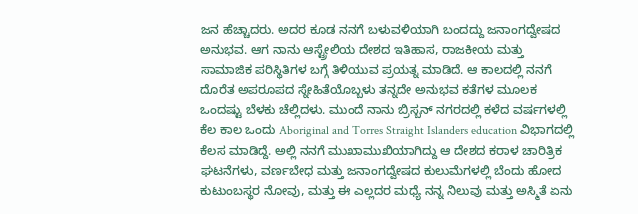ಜನ ಹೆಚ್ಚಾದರು. ಅದರ ಕೂಡ ನನಗೆ ಬಳುವಳಿಯಾಗಿ ಬಂದದ್ದು ಜನಾಂಗದ್ವೇಷದ ಅನುಭವ. ಆಗ ನಾನು ಆಸ್ಟ್ರೇಲಿಯ ದೇಶದ ಇತಿಹಾಸ, ರಾಜಕೀಯ ಮತ್ತು ಸಾಮಾಜಿಕ ಪರಿಸ್ಥಿತಿಗಳ ಬಗ್ಗೆ ತಿಳಿಯುವ ಪ್ರಯತ್ನ ಮಾಡಿದೆ. ಆ ಕಾಲದಲ್ಲಿ ನನಗೆ ದೊರೆತ ಅಪರೂಪದ ಸ್ನೇಹಿತೆಯೊಬ್ಬಳು ತನ್ನದೇ ಅನುಭವ ಕತೆಗಳ ಮೂಲಕ ಒಂದಷ್ಟು ಬೆಳಕು ಚೆಲ್ಲಿದಳು. ಮುಂದೆ ನಾನು ಬ್ರಿಸ್ಬನ್ ನಗರದಲ್ಲಿ ಕಳೆದ ವರ್ಷಗಳಲ್ಲಿ ಕೆಲ ಕಾಲ ಒಂದು Aboriginal and Torres Straight Islanders education ವಿಭಾಗದಲ್ಲಿ ಕೆಲಸ ಮಾಡಿದ್ದೆ. ಅಲ್ಲಿ ನನಗೆ ಮುಖಾಮುಖಿಯಾಗಿದ್ದು ಆ ದೇಶದ ಕರಾಳ ಚಾರಿತ್ರಿಕ ಘಟನೆಗಳು, ವರ್ಣಬೇಧ ಮತ್ತು ಜನಾಂಗದ್ವೇಷದ ಕುಲುಮೆಗಳಲ್ಲಿ ಬೆಂದು ಹೋದ ಕುಟುಂಬಸ್ಥರ ನೋವು, ಮತ್ತು ಈ ಎಲ್ಲದರ ಮಧ್ಯೆ ನನ್ನ ನಿಲುವು ಮತ್ತು ಅಸ್ಮಿತೆ ಏನು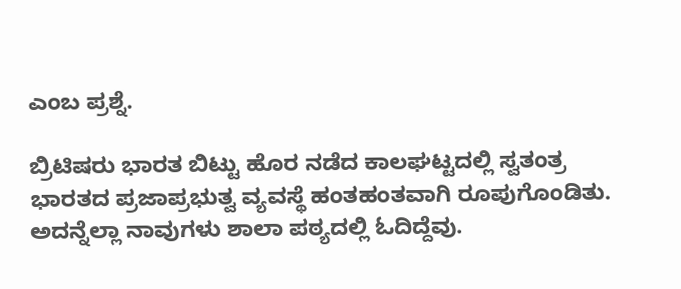ಎಂಬ ಪ್ರಶ್ನೆ.

ಬ್ರಿಟಿಷರು ಭಾರತ ಬಿಟ್ಟು ಹೊರ ನಡೆದ ಕಾಲಘಟ್ಟದಲ್ಲಿ ಸ್ವತಂತ್ರ ಭಾರತದ ಪ್ರಜಾಪ್ರಭುತ್ವ ವ್ಯವಸ್ಥೆ ಹಂತಹಂತವಾಗಿ ರೂಪುಗೊಂಡಿತು. ಅದನ್ನೆಲ್ಲಾ ನಾವುಗಳು ಶಾಲಾ ಪಠ್ಯದಲ್ಲಿ ಓದಿದ್ದೆವು.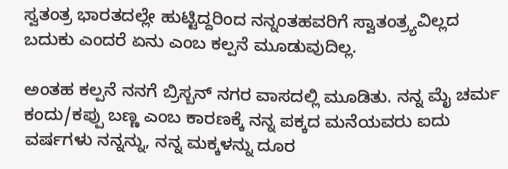ಸ್ವತಂತ್ರ ಭಾರತದಲ್ಲೇ ಹುಟ್ಟಿದ್ದರಿಂದ ನನ್ನಂತಹವರಿಗೆ ಸ್ವಾತಂತ್ರ್ಯವಿಲ್ಲದ ಬದುಕು ಎಂದರೆ ಏನು ಎಂಬ ಕಲ್ಪನೆ ಮೂಡುವುದಿಲ್ಲ.

ಅಂತಹ ಕಲ್ಪನೆ ನನಗೆ ಬ್ರಿಸ್ಬನ್ ನಗರ ವಾಸದಲ್ಲಿ ಮೂಡಿತು. ನನ್ನ ಮೈ ಚರ್ಮ ಕಂದು/ಕಪ್ಪು ಬಣ್ಣ ಎಂಬ ಕಾರಣಕ್ಕೆ ನನ್ನ ಪಕ್ಕದ ಮನೆಯವರು ಐದು ವರ್ಷಗಳು ನನ್ನನ್ನು, ನನ್ನ ಮಕ್ಕಳನ್ನು ದೂರ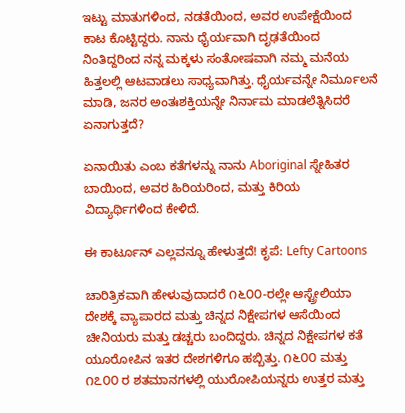ಇಟ್ಟು ಮಾತುಗಳಿಂದ, ನಡತೆಯಿಂದ, ಅವರ ಉಪೇಕ್ಷೆಯಿಂದ ಕಾಟ ಕೊಟ್ಟಿದ್ದರು. ನಾನು ಧೈರ್ಯವಾಗಿ ದೃಢತೆಯಿಂದ ನಿಂತಿದ್ದರಿಂದ ನನ್ನ ಮಕ್ಕಳು ಸಂತೋಷವಾಗಿ ನಮ್ಮ ಮನೆಯ ಹಿತ್ತಲಲ್ಲಿ ಆಟವಾಡಲು ಸಾಧ್ಯವಾಗಿತ್ತು. ಧೈರ್ಯವನ್ನೇ ನಿರ್ಮೂಲನೆ ಮಾಡಿ, ಜನರ ಅಂತಃಶಕ್ತಿಯನ್ನೇ ನಿರ್ನಾಮ ಮಾಡಲೆತ್ನಿಸಿದರೆ ಏನಾಗುತ್ತದೆ?

ಏನಾಯಿತು ಎಂಬ ಕತೆಗಳನ್ನು ನಾನು Aboriginal ಸ್ನೇಹಿತರ ಬಾಯಿಂದ, ಅವರ ಹಿರಿಯರಿಂದ, ಮತ್ತು ಕಿರಿಯ ವಿದ್ಯಾರ್ಥಿಗಳಿಂದ ಕೇಳಿದೆ.

ಈ ಕಾರ್ಟೂನ್ ಎಲ್ಲವನ್ನೂ ಹೇಳುತ್ತದೆ! ಕೃಪೆ: Lefty Cartoons

ಚಾರಿತ್ರಿಕವಾಗಿ ಹೇಳುವುದಾದರೆ ೧೬೦೦-ರಲ್ಲೇ ಆಸ್ಟ್ರೇಲಿಯಾ ದೇಶಕ್ಕೆ ವ್ಯಾಪಾರದ ಮತ್ತು ಚಿನ್ನದ ನಿಕ್ಷೇಪಗಳ ಆಸೆಯಿಂದ ಚೀನಿಯರು ಮತ್ತು ಡಚ್ಚರು ಬಂದಿದ್ದರು. ಚಿನ್ನದ ನಿಕ್ಷೇಪಗಳ ಕತೆ ಯೂರೋಪಿನ ಇತರ ದೇಶಗಳಿಗೂ ಹಬ್ಬಿತ್ತು. ೧೬೦೦ ಮತ್ತು ೧೭೦೦ ರ ಶತಮಾನಗಳಲ್ಲಿ ಯುರೋಪಿಯನ್ನರು ಉತ್ತರ ಮತ್ತು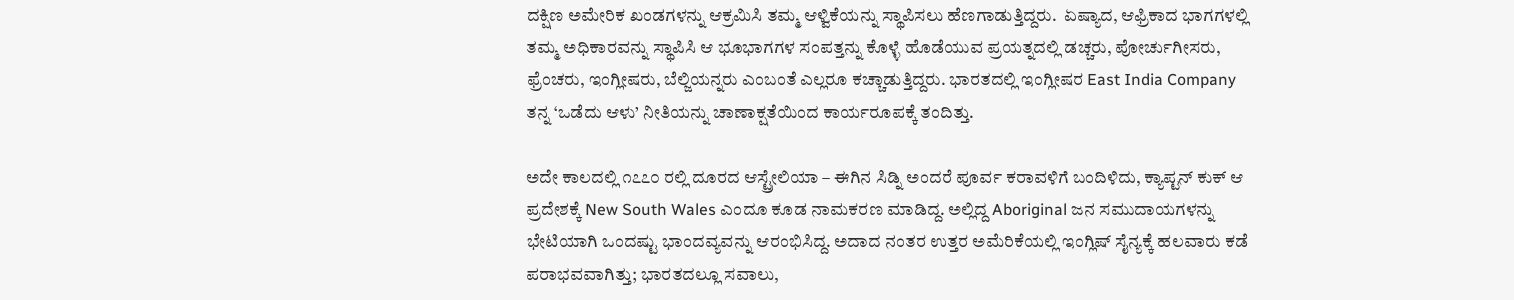ದಕ್ಷಿಣ ಅಮೇರಿಕ ಖಂಡಗಳನ್ನು ಆಕ್ರಮಿಸಿ ತಮ್ಮ ಆಳ್ವಿಕೆಯನ್ನು ಸ್ಥಾಪಿಸಲು ಹೆಣಗಾಡುತ್ತಿದ್ದರು.  ಏಷ್ಯಾದ, ಆಫ್ರಿಕಾದ ಭಾಗಗಳಲ್ಲಿ ತಮ್ಮ ಅಧಿಕಾರವನ್ನು ಸ್ಥಾಪಿಸಿ ಆ ಭೂಭಾಗಗಳ ಸಂಪತ್ತನ್ನು ಕೊಳ್ಳೆ ಹೊಡೆಯುವ ಪ್ರಯತ್ನದಲ್ಲಿ ಡಚ್ಚರು, ಪೋರ್ಚುಗೀಸರು, ಫ್ರೆಂಚರು, ಇಂಗ್ಲೀಷರು, ಬೆಲ್ಜಿಯನ್ನರು ಎಂಬಂತೆ ಎಲ್ಲರೂ ಕಚ್ಚಾಡುತ್ತಿದ್ದರು. ಭಾರತದಲ್ಲಿ ಇಂಗ್ಲೀಷರ East India Company ತನ್ನ ‘ಒಡೆದು ಆಳು’ ನೀತಿಯನ್ನು ಚಾಣಾಕ್ಷತೆಯಿಂದ ಕಾರ್ಯರೂಪಕ್ಕೆ ತಂದಿತ್ತು.

ಅದೇ ಕಾಲದಲ್ಲಿ ೧೭೭೦ ರಲ್ಲಿ ದೂರದ ಆಸ್ಟ್ರೇಲಿಯಾ – ಈಗಿನ ಸಿಡ್ನಿ ಅಂದರೆ ಪೂರ್ವ ಕರಾವಳಿಗೆ ಬಂದಿಳಿದು, ಕ್ಯಾಪ್ಟನ್ ಕುಕ್ ಆ ಪ್ರದೇಶಕ್ಕೆ New South Wales ಎಂದೂ ಕೂಡ ನಾಮಕರಣ ಮಾಡಿದ್ದ. ಅಲ್ಲಿದ್ದ Aboriginal ಜನ ಸಮುದಾಯಗಳನ್ನು ಭೇಟಿಯಾಗಿ ಒಂದಷ್ಟು ಭಾಂದವ್ಯವನ್ನು ಆರಂಭಿಸಿದ್ದ. ಅದಾದ ನಂತರ ಉತ್ತರ ಅಮೆರಿಕೆಯಲ್ಲಿ ಇಂಗ್ಲಿಷ್ ಸೈನ್ಯಕ್ಕೆ ಹಲವಾರು ಕಡೆ ಪರಾಭವವಾಗಿತ್ತು; ಭಾರತದಲ್ಲೂ ಸವಾಲು,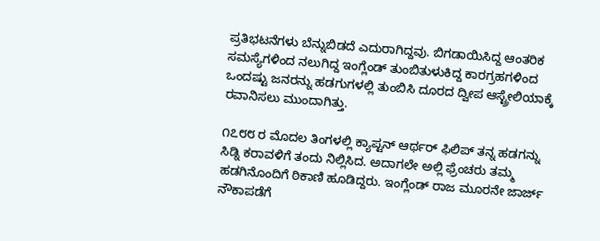ಪ್ರತಿಭಟನೆಗಳು ಬೆನ್ನುಬಿಡದೆ ಎದುರಾಗಿದ್ದವು. ಬಿಗಡಾಯಿಸಿದ್ದ ಆಂತರಿಕ ಸಮಸ್ಯೆಗಳಿಂದ ನಲುಗಿದ್ದ ಇಂಗ್ಲೆಂಡ್ ತುಂಬಿತುಳುಕಿದ್ದ ಕಾರಗ್ರಹಗಳಿಂದ ಒಂದಷ್ಟು ಜನರನ್ನು ಹಡಗುಗಳಲ್ಲಿ ತುಂಬಿಸಿ ದೂರದ ದ್ವೀಪ ಆಸ್ಟ್ರೇಲಿಯಾಕ್ಕೆ ರವಾನಿಸಲು ಮುಂದಾಗಿತ್ತು.

೧೭೮೮ ರ ಮೊದಲ ತಿಂಗಳಲ್ಲಿ ಕ್ಯಾಪ್ಟನ್ ಆರ್ಥರ್ ಫಿಲಿಪ್ ತನ್ನ ಹಡಗನ್ನು ಸಿಡ್ನಿ ಕರಾವಳಿಗೆ ತಂದು ನಿಲ್ಲಿಸಿದ. ಅದಾಗಲೇ ಅಲ್ಲಿ ಫ್ರೆಂಚರು ತಮ್ಮ ಹಡಗಿನೊಂದಿಗೆ ಠಿಕಾಣಿ ಹೂಡಿದ್ದರು. ಇಂಗ್ಲೆಂಡ್ ರಾಜ ಮೂರನೇ ಜಾರ್ಜ್ ನೌಕಾಪಡೆಗೆ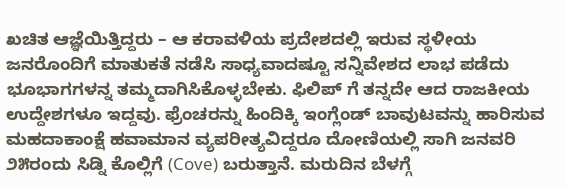ಖಚಿತ ಆಜ್ಞೆಯಿತ್ತಿದ್ದರು – ಆ ಕರಾವಳಿಯ ಪ್ರದೇಶದಲ್ಲಿ ಇರುವ ಸ್ಥಳೀಯ ಜನರೊಂದಿಗೆ ಮಾತುಕತೆ ನಡೆಸಿ ಸಾಧ್ಯವಾದಷ್ಟೂ ಸನ್ನಿವೇಶದ ಲಾಭ ಪಡೆದು ಭೂಭಾಗಗಳನ್ನ ತಮ್ಮದಾಗಿಸಿಕೊಳ್ಳಬೇಕು. ಫಿಲಿಪ್ ಗೆ ತನ್ನದೇ ಆದ ರಾಜಕೀಯ ಉದ್ದೇಶಗಳೂ ಇದ್ದವು. ಫ್ರೆಂಚರನ್ನು ಹಿಂದಿಕ್ಕಿ ಇಂಗ್ಲೆಂಡ್ ಬಾವುಟವನ್ನು ಹಾರಿಸುವ ಮಹದಾಕಾಂಕ್ಷೆ ಹವಾಮಾನ ವ್ಯಪರೀತ್ಯವಿದ್ದರೂ ದೋಣಿಯಲ್ಲಿ ಸಾಗಿ ಜನವರಿ ೨೫ರಂದು ಸಿಡ್ನಿ ಕೊಲ್ಲಿಗೆ (Cove) ಬರುತ್ತಾನೆ. ಮರುದಿನ ಬೆಳಗ್ಗೆ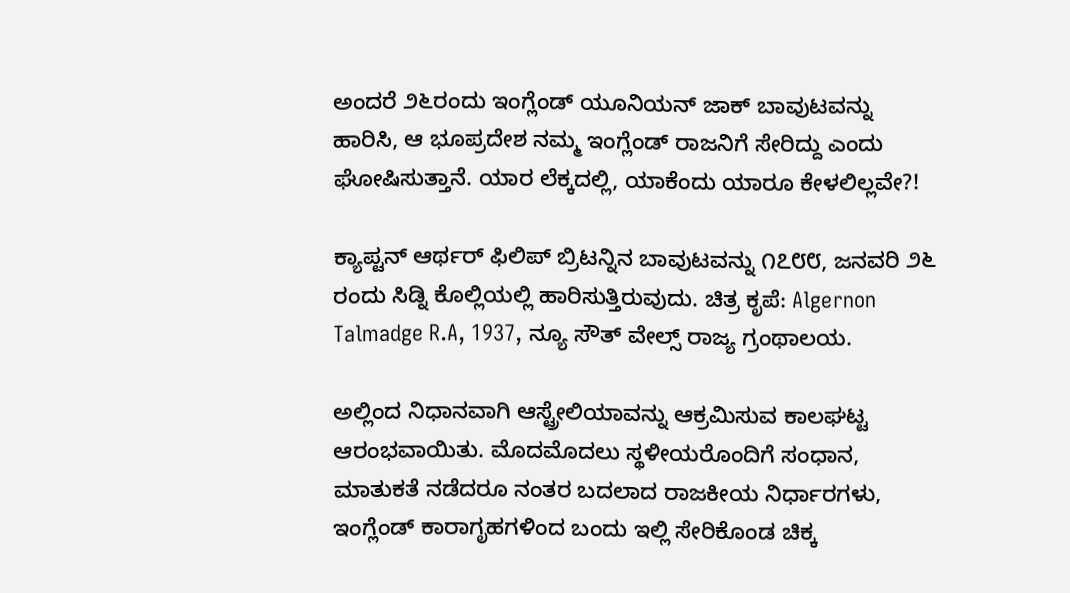ಅಂದರೆ ೨೬ರಂದು ಇಂಗ್ಲೆಂಡ್ ಯೂನಿಯನ್ ಜಾಕ್ ಬಾವುಟವನ್ನು ಹಾರಿಸಿ, ಆ ಭೂಪ್ರದೇಶ ನಮ್ಮ ಇಂಗ್ಲೆಂಡ್ ರಾಜನಿಗೆ ಸೇರಿದ್ದು ಎಂದು ಘೋಷಿಸುತ್ತಾನೆ. ಯಾರ ಲೆಕ್ಕದಲ್ಲಿ, ಯಾಕೆಂದು ಯಾರೂ ಕೇಳಲಿಲ್ಲವೇ?!

ಕ್ಯಾಪ್ಟನ್ ಆರ್ಥರ್ ಫಿಲಿಪ್ ಬ್ರಿಟನ್ನಿನ ಬಾವುಟವನ್ನು ೧೭೮೮, ಜನವರಿ ೨೬ ರಂದು ಸಿಡ್ನಿ ಕೊಲ್ಲಿಯಲ್ಲಿ ಹಾರಿಸುತ್ತಿರುವುದು. ಚಿತ್ರ ಕೃಪೆ: Algernon Talmadge R.A, 1937, ನ್ಯೂ ಸೌತ್ ವೇಲ್ಸ್ ರಾಜ್ಯ ಗ್ರಂಥಾಲಯ.

ಅಲ್ಲಿಂದ ನಿಧಾನವಾಗಿ ಆಸ್ಟ್ರೇಲಿಯಾವನ್ನು ಆಕ್ರಮಿಸುವ ಕಾಲಘಟ್ಟ ಆರಂಭವಾಯಿತು. ಮೊದಮೊದಲು ಸ್ಥಳೀಯರೊಂದಿಗೆ ಸಂಧಾನ, ಮಾತುಕತೆ ನಡೆದರೂ ನಂತರ ಬದಲಾದ ರಾಜಕೀಯ ನಿರ್ಧಾರಗಳು, ಇಂಗ್ಲೆಂಡ್ ಕಾರಾಗೃಹಗಳಿಂದ ಬಂದು ಇಲ್ಲಿ ಸೇರಿಕೊಂಡ ಚಿಕ್ಕ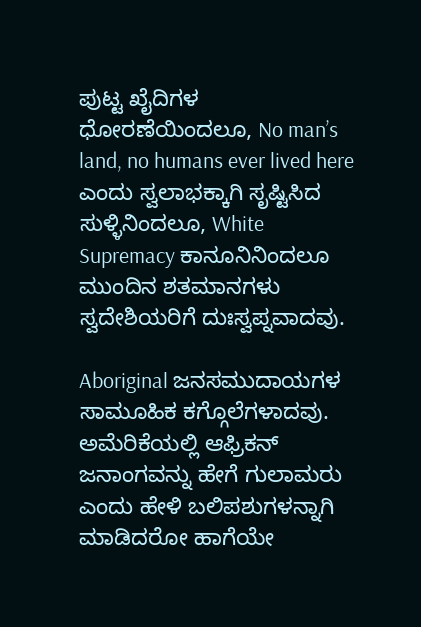ಪುಟ್ಟ ಖೈದಿಗಳ ಧೋರಣೆಯಿಂದಲೂ, No man’s land, no humans ever lived here ಎಂದು ಸ್ವಲಾಭಕ್ಕಾಗಿ ಸೃಷ್ಟಿಸಿದ ಸುಳ್ಳಿನಿಂದಲೂ, White Supremacy ಕಾನೂನಿನಿಂದಲೂ ಮುಂದಿನ ಶತಮಾನಗಳು ಸ್ವದೇಶಿಯರಿಗೆ ದುಃಸ್ವಪ್ನವಾದವು.

Aboriginal ಜನಸಮುದಾಯಗಳ ಸಾಮೂಹಿಕ ಕಗ್ಗೊಲೆಗಳಾದವು. ಅಮೆರಿಕೆಯಲ್ಲಿ ಆಫ್ರಿಕನ್ ಜನಾಂಗವನ್ನು ಹೇಗೆ ಗುಲಾಮರು ಎಂದು ಹೇಳಿ ಬಲಿಪಶುಗಳನ್ನಾಗಿ ಮಾಡಿದರೋ ಹಾಗೆಯೇ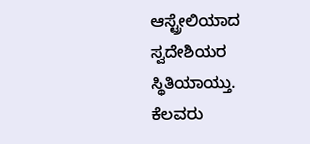ಆಸ್ಟ್ರೇಲಿಯಾದ ಸ್ವದೇಶಿಯರ ಸ್ಥಿತಿಯಾಯ್ತು. ಕೆಲವರು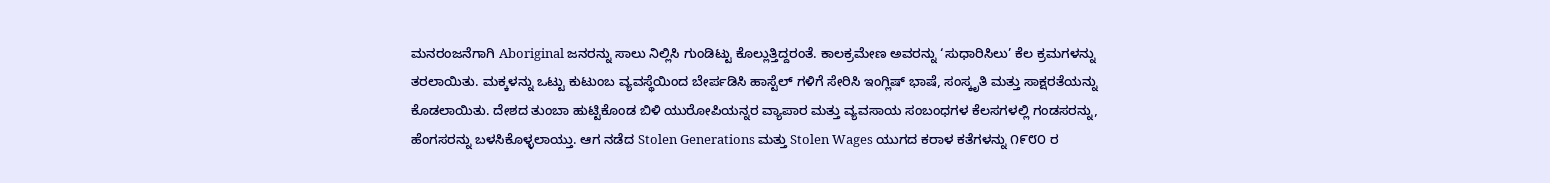ಮನರಂಜನೆಗಾಗಿ Aboriginal ಜನರನ್ನು ಸಾಲು ನಿಲ್ಲಿಸಿ ಗುಂಡಿಟ್ಟು ಕೊಲ್ಲುತ್ತಿದ್ದರಂತೆ. ಕಾಲಕ್ರಮೇಣ ಅವರನ್ನು ‘ಸುಧಾರಿಸಿಲು’ ಕೆಲ ಕ್ರಮಗಳನ್ನು ತರಲಾಯಿತು. ಮಕ್ಕಳನ್ನು ಒಟ್ಟು ಕುಟುಂಬ ವ್ಯವಸ್ಥೆಯಿಂದ ಬೇರ್ಪಡಿಸಿ ಹಾಸ್ಟೆಲ್ ಗಳಿಗೆ ಸೇರಿಸಿ ಇಂಗ್ಲಿಷ್ ಭಾಷೆ, ಸಂಸ್ಕೃತಿ ಮತ್ತು ಸಾಕ್ಷರತೆಯನ್ನು ಕೊಡಲಾಯಿತು. ದೇಶದ ತುಂಬಾ ಹುಟ್ಟಿಕೊಂಡ ಬಿಳಿ ಯುರೋಪಿಯನ್ನರ ವ್ಯಾಪಾರ ಮತ್ತು ವ್ಯವಸಾಯ ಸಂಬಂಧಗಳ ಕೆಲಸಗಳಲ್ಲಿ ಗಂಡಸರನ್ನು, ಹೆಂಗಸರನ್ನು ಬಳಸಿಕೊಳ್ಳಲಾಯ್ತು. ಆಗ ನಡೆದ Stolen Generations ಮತ್ತು Stolen Wages ಯುಗದ ಕರಾಳ ಕತೆಗಳನ್ನು ೧೯೮೦ ರ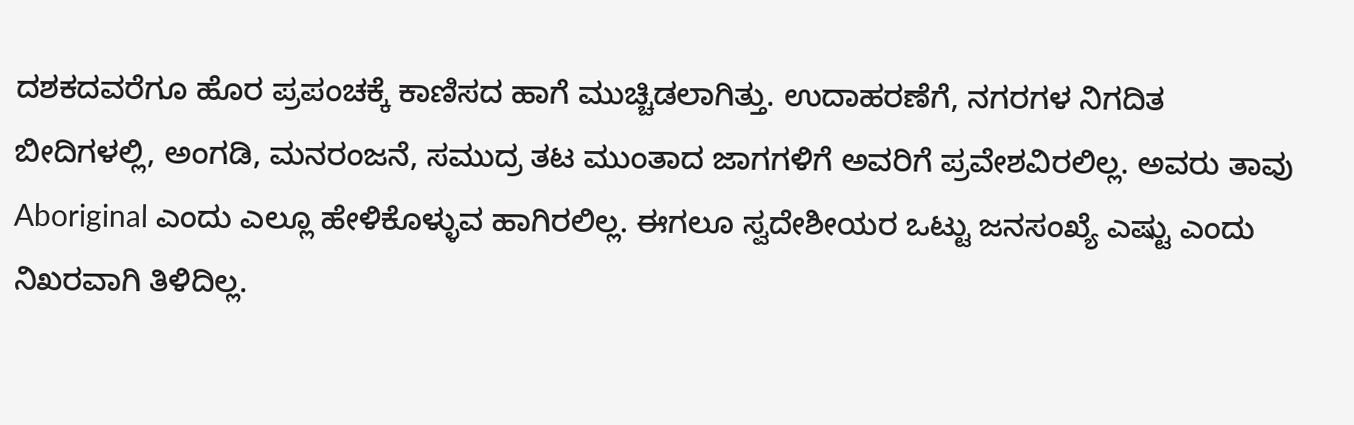ದಶಕದವರೆಗೂ ಹೊರ ಪ್ರಪಂಚಕ್ಕೆ ಕಾಣಿಸದ ಹಾಗೆ ಮುಚ್ಚಿಡಲಾಗಿತ್ತು. ಉದಾಹರಣೆಗೆ, ನಗರಗಳ ನಿಗದಿತ ಬೀದಿಗಳಲ್ಲಿ, ಅಂಗಡಿ, ಮನರಂಜನೆ, ಸಮುದ್ರ ತಟ ಮುಂತಾದ ಜಾಗಗಳಿಗೆ ಅವರಿಗೆ ಪ್ರವೇಶವಿರಲಿಲ್ಲ. ಅವರು ತಾವು Aboriginal ಎಂದು ಎಲ್ಲೂ ಹೇಳಿಕೊಳ್ಳುವ ಹಾಗಿರಲಿಲ್ಲ. ಈಗಲೂ ಸ್ವದೇಶೀಯರ ಒಟ್ಟು ಜನಸಂಖ್ಯೆ ಎಷ್ಟು ಎಂದು ನಿಖರವಾಗಿ ತಿಳಿದಿಲ್ಲ.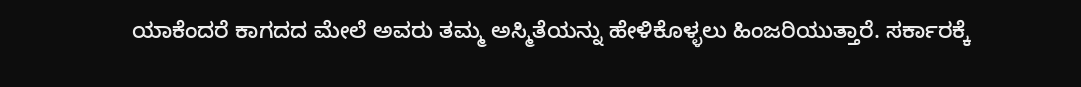ಯಾಕೆಂದರೆ ಕಾಗದದ ಮೇಲೆ ಅವರು ತಮ್ಮ ಅಸ್ಮಿತೆಯನ್ನು ಹೇಳಿಕೊಳ್ಳಲು ಹಿಂಜರಿಯುತ್ತಾರೆ. ಸರ್ಕಾರಕ್ಕೆ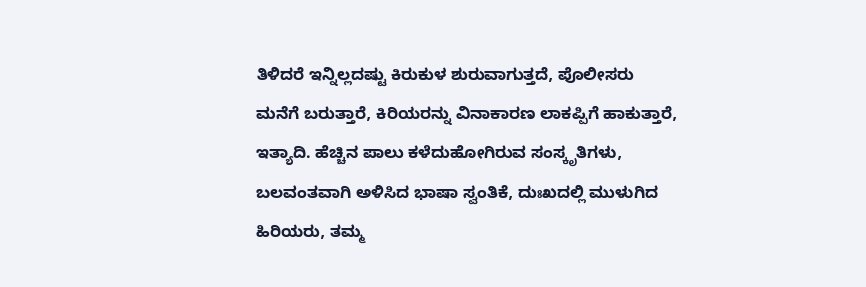ತಿಳಿದರೆ ಇನ್ನಿಲ್ಲದಷ್ಟು ಕಿರುಕುಳ ಶುರುವಾಗುತ್ತದೆ, ಪೊಲೀಸರು ಮನೆಗೆ ಬರುತ್ತಾರೆ, ಕಿರಿಯರನ್ನು ವಿನಾಕಾರಣ ಲಾಕಪ್ಪಿಗೆ ಹಾಕುತ್ತಾರೆ, ಇತ್ಯಾದಿ. ಹೆಚ್ಚಿನ ಪಾಲು ಕಳೆದುಹೋಗಿರುವ ಸಂಸ್ಕೃತಿಗಳು, ಬಲವಂತವಾಗಿ ಅಳಿಸಿದ ಭಾಷಾ ಸ್ವಂತಿಕೆ, ದುಃಖದಲ್ಲಿ ಮುಳುಗಿದ ಹಿರಿಯರು, ತಮ್ಮ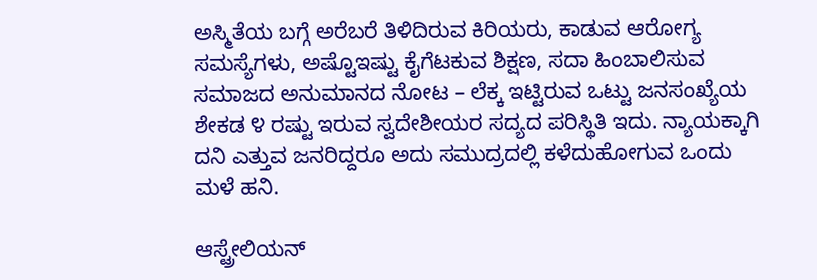ಅಸ್ಮಿತೆಯ ಬಗ್ಗೆ ಅರೆಬರೆ ತಿಳಿದಿರುವ ಕಿರಿಯರು, ಕಾಡುವ ಆರೋಗ್ಯ ಸಮಸ್ಯೆಗಳು, ಅಷ್ಟೊಇಷ್ಟು ಕೈಗೆಟಕುವ ಶಿಕ್ಷಣ, ಸದಾ ಹಿಂಬಾಲಿಸುವ ಸಮಾಜದ ಅನುಮಾನದ ನೋಟ – ಲೆಕ್ಕ ಇಟ್ಟಿರುವ ಒಟ್ಟು ಜನಸಂಖ್ಯೆಯ ಶೇಕಡ ೪ ರಷ್ಟು ಇರುವ ಸ್ವದೇಶೀಯರ ಸದ್ಯದ ಪರಿಸ್ಥಿತಿ ಇದು. ನ್ಯಾಯಕ್ಕಾಗಿ ದನಿ ಎತ್ತುವ ಜನರಿದ್ದರೂ ಅದು ಸಮುದ್ರದಲ್ಲಿ ಕಳೆದುಹೋಗುವ ಒಂದು ಮಳೆ ಹನಿ.

ಆಸ್ಟ್ರೇಲಿಯನ್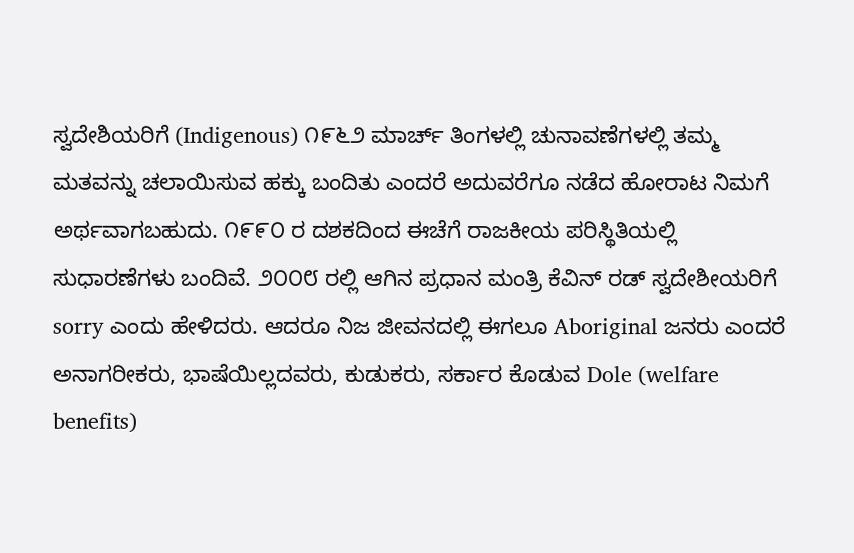ಸ್ವದೇಶಿಯರಿಗೆ (Indigenous) ೧೯೬೨ ಮಾರ್ಚ್ ತಿಂಗಳಲ್ಲಿ ಚುನಾವಣೆಗಳಲ್ಲಿ ತಮ್ಮ ಮತವನ್ನು ಚಲಾಯಿಸುವ ಹಕ್ಕು ಬಂದಿತು ಎಂದರೆ ಅದುವರೆಗೂ ನಡೆದ ಹೋರಾಟ ನಿಮಗೆ ಅರ್ಥವಾಗಬಹುದು. ೧೯೯೦ ರ ದಶಕದಿಂದ ಈಚೆಗೆ ರಾಜಕೀಯ ಪರಿಸ್ಥಿತಿಯಲ್ಲಿ ಸುಧಾರಣೆಗಳು ಬಂದಿವೆ. ೨೦೦೮ ರಲ್ಲಿ ಆಗಿನ ಪ್ರಧಾನ ಮಂತ್ರಿ ಕೆವಿನ್ ರಡ್ ಸ್ವದೇಶೀಯರಿಗೆ sorry ಎಂದು ಹೇಳಿದರು. ಆದರೂ ನಿಜ ಜೀವನದಲ್ಲಿ ಈಗಲೂ Aboriginal ಜನರು ಎಂದರೆ ಅನಾಗರೀಕರು, ಭಾಷೆಯಿಲ್ಲದವರು, ಕುಡುಕರು, ಸರ್ಕಾರ ಕೊಡುವ Dole (welfare benefits)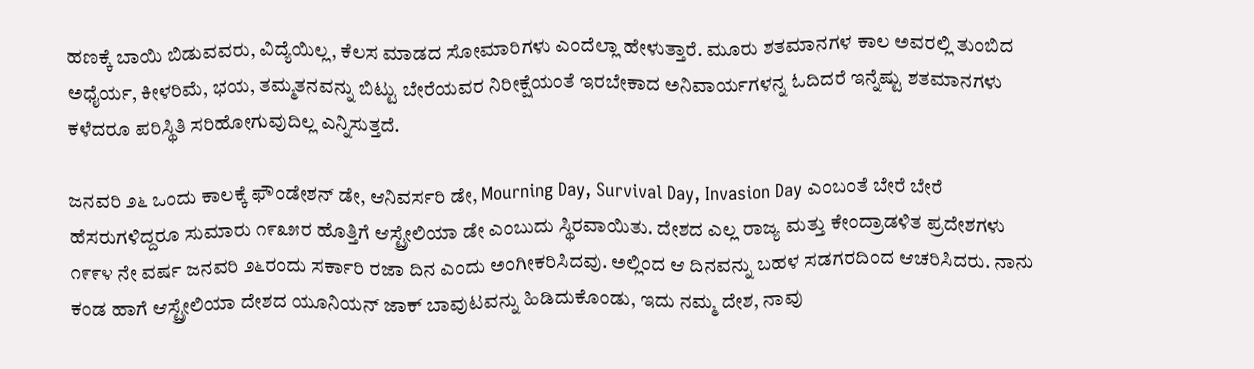ಹಣಕ್ಕೆ ಬಾಯಿ ಬಿಡುವವರು, ವಿದ್ಯೆಯಿಲ್ಲ, ಕೆಲಸ ಮಾಡದ ಸೋಮಾರಿಗಳು ಎಂದೆಲ್ಲಾ ಹೇಳುತ್ತಾರೆ. ಮೂರು ಶತಮಾನಗಳ ಕಾಲ ಅವರಲ್ಲಿ ತುಂಬಿದ ಅಧೈರ್ಯ, ಕೀಳರಿಮೆ, ಭಯ, ತಮ್ಮತನವನ್ನು ಬಿಟ್ಟು ಬೇರೆಯವರ ನಿರೀಕ್ಷೆಯಂತೆ ಇರಬೇಕಾದ ಅನಿವಾರ್ಯಗಳನ್ನ ಓದಿದರೆ ಇನ್ನೆಷ್ಟು ಶತಮಾನಗಳು ಕಳೆದರೂ ಪರಿಸ್ಥಿತಿ ಸರಿಹೋಗುವುದಿಲ್ಲ ಎನ್ನಿಸುತ್ತದೆ.

ಜನವರಿ ೨೬ ಒಂದು ಕಾಲಕ್ಕೆ ಫೌಂಡೇಶನ್ ಡೇ, ಆನಿವರ್ಸರಿ ಡೇ, Mourning Day, Survival Day, Invasion Day ಎಂಬಂತೆ ಬೇರೆ ಬೇರೆ ಹೆಸರುಗಳಿದ್ದರೂ ಸುಮಾರು ೧೯೩೫ರ ಹೊತ್ತಿಗೆ ಆಸ್ಟ್ರೇಲಿಯಾ ಡೇ ಎಂಬುದು ಸ್ಥಿರವಾಯಿತು. ದೇಶದ ಎಲ್ಲ ರಾಜ್ಯ ಮತ್ತು ಕೇಂದ್ರಾಡಳಿತ ಪ್ರದೇಶಗಳು ೧೯೯೪ ನೇ ವರ್ಷ ಜನವರಿ ೨೬ರಂದು ಸರ್ಕಾರಿ ರಜಾ ದಿನ ಎಂದು ಅಂಗೀಕರಿಸಿದವು. ಅಲ್ಲಿಂದ ಆ ದಿನವನ್ನು ಬಹಳ ಸಡಗರದಿಂದ ಆಚರಿಸಿದರು. ನಾನು ಕಂಡ ಹಾಗೆ ಆಸ್ಟ್ರೇಲಿಯಾ ದೇಶದ ಯೂನಿಯನ್ ಜಾಕ್ ಬಾವುಟವನ್ನು ಹಿಡಿದುಕೊಂಡು, ಇದು ನಮ್ಮ ದೇಶ, ನಾವು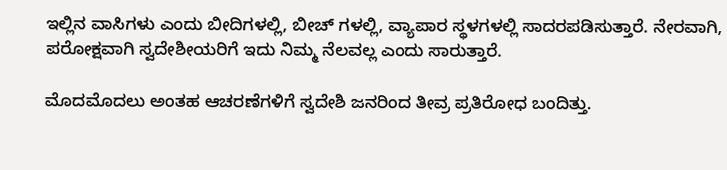ಇಲ್ಲಿನ ವಾಸಿಗಳು ಎಂದು ಬೀದಿಗಳಲ್ಲಿ, ಬೀಚ್ ಗಳಲ್ಲಿ, ವ್ಯಾಪಾರ ಸ್ಥಳಗಳಲ್ಲಿ ಸಾದರಪಡಿಸುತ್ತಾರೆ. ನೇರವಾಗಿ, ಪರೋಕ್ಷವಾಗಿ ಸ್ವದೇಶೀಯರಿಗೆ ಇದು ನಿಮ್ಮ ನೆಲವಲ್ಲ ಎಂದು ಸಾರುತ್ತಾರೆ.

ಮೊದಮೊದಲು ಅಂತಹ ಆಚರಣೆಗಳಿಗೆ ಸ್ವದೇಶಿ ಜನರಿಂದ ತೀವ್ರ ಪ್ರತಿರೋಧ ಬಂದಿತ್ತು.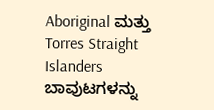Aboriginal ಮತ್ತು Torres Straight Islanders ಬಾವುಟಗಳನ್ನು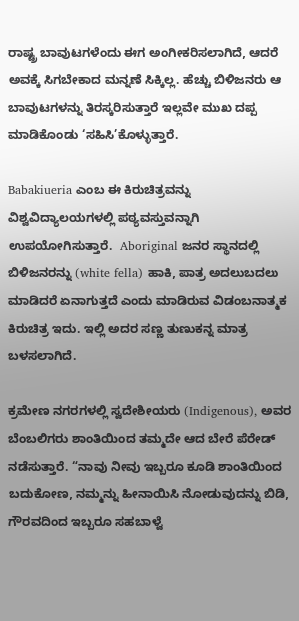ರಾಷ್ಟ್ರ ಬಾವುಟಗಳೆಂದು ಈಗ ಅಂಗೀಕರಿಸಲಾಗಿದೆ, ಆದರೆ ಅವಕ್ಕೆ ಸಿಗಬೇಕಾದ ಮನ್ನಣೆ ಸಿಕ್ಕಿಲ್ಲ. ಹೆಚ್ಚು ಬಿಳಿಜನರು ಆ ಬಾವುಟಗಳನ್ನು ತಿರಸ್ಕರಿಸುತ್ತಾರೆ ಇಲ್ಲವೇ ಮುಖ ದಪ್ಪ ಮಾಡಿಕೊಂಡು ‘ಸಹಿಸಿ’ಕೊಳ್ಳುತ್ತಾರೆ.

Babakiueria ಎಂಬ ಈ ಕಿರುಚಿತ್ರವನ್ನು ವಿಶ್ವವಿದ್ಯಾಲಯಗಳಲ್ಲಿ ಪಠ್ಯವಸ್ತುವನ್ನಾಗಿ ಉಪಯೋಗಿಸುತ್ತಾರೆ.  Aboriginal ಜನರ ಸ್ಥಾನದಲ್ಲಿ ಬಿಳಿಜನರನ್ನು (white fella) ಹಾಕಿ, ಪಾತ್ರ ಅದಲುಬದಲು ಮಾಡಿದರೆ ಏನಾಗುತ್ತದೆ ಎಂದು ಮಾಡಿರುವ ವಿಡಂಬನಾತ್ಮಕ ಕಿರುಚಿತ್ರ ಇದು. ಇಲ್ಲಿ ಅದರ ಸಣ್ಣ ತುಣುಕನ್ನ ಮಾತ್ರ ಬಳಸಲಾಗಿದೆ.

ಕ್ರಮೇಣ ನಗರಗಳಲ್ಲಿ ಸ್ವದೇಶೀಯರು (Indigenous), ಅವರ ಬೆಂಬಲಿಗರು ಶಾಂತಿಯಿಂದ ತಮ್ಮದೇ ಆದ ಬೇರೆ ಪೆರೇಡ್ ನಡೆಸುತ್ತಾರೆ. “ನಾವು ನೀವು ಇಬ್ಬರೂ ಕೂಡಿ ಶಾಂತಿಯಿಂದ ಬದುಕೋಣ, ನಮ್ಮನ್ನು ಹೀನಾಯಿಸಿ ನೋಡುವುದನ್ನು ಬಿಡಿ, ಗೌರವದಿಂದ ಇಬ್ಬರೂ ಸಹಬಾಳ್ವೆ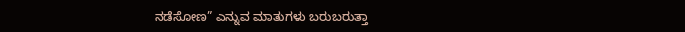ನಡೆಸೋಣ” ಎನ್ನುವ ಮಾತುಗಳು ಬರುಬರುತ್ತಾ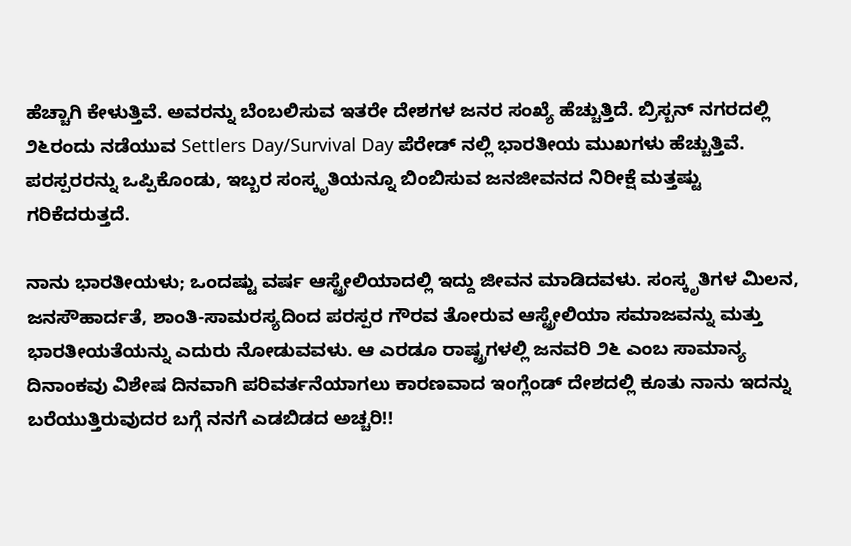ಹೆಚ್ಚಾಗಿ ಕೇಳುತ್ತಿವೆ. ಅವರನ್ನು ಬೆಂಬಲಿಸುವ ಇತರೇ ದೇಶಗಳ ಜನರ ಸಂಖ್ಯೆ ಹೆಚ್ಚುತ್ತಿದೆ. ಬ್ರಿಸ್ಬನ್ ನಗರದಲ್ಲಿ ೨೬ರಂದು ನಡೆಯುವ Settlers Day/Survival Day ಪೆರೇಡ್ ನಲ್ಲಿ ಭಾರತೀಯ ಮುಖಗಳು ಹೆಚ್ಚುತ್ತಿವೆ. ಪರಸ್ಪರರನ್ನು ಒಪ್ಪಿಕೊಂಡು, ಇಬ್ಬರ ಸಂಸ್ಕೃತಿಯನ್ನೂ ಬಿಂಬಿಸುವ ಜನಜೀವನದ ನಿರೀಕ್ಷೆ ಮತ್ತಷ್ಟು ಗರಿಕೆದರುತ್ತದೆ.

ನಾನು ಭಾರತೀಯಳು; ಒಂದಷ್ಟು ವರ್ಷ ಆಸ್ಟ್ರೇಲಿಯಾದಲ್ಲಿ ಇದ್ದು ಜೀವನ ಮಾಡಿದವಳು. ಸಂಸ್ಕೃತಿಗಳ ಮಿಲನ, ಜನಸೌಹಾರ್ದತೆ, ಶಾಂತಿ-ಸಾಮರಸ್ಯದಿಂದ ಪರಸ್ಪರ ಗೌರವ ತೋರುವ ಆಸ್ಟ್ರೇಲಿಯಾ ಸಮಾಜವನ್ನು ಮತ್ತು ಭಾರತೀಯತೆಯನ್ನು ಎದುರು ನೋಡುವವಳು. ಆ ಎರಡೂ ರಾಷ್ಟ್ರಗಳಲ್ಲಿ ಜನವರಿ ೨೬ ಎಂಬ ಸಾಮಾನ್ಯ ದಿನಾಂಕವು ವಿಶೇಷ ದಿನವಾಗಿ ಪರಿವರ್ತನೆಯಾಗಲು ಕಾರಣವಾದ ಇಂಗ್ಲೆಂಡ್ ದೇಶದಲ್ಲಿ ಕೂತು ನಾನು ಇದನ್ನು ಬರೆಯುತ್ತಿರುವುದರ ಬಗ್ಗೆ ನನಗೆ ಎಡಬಿಡದ ಅಚ್ಚರಿ!!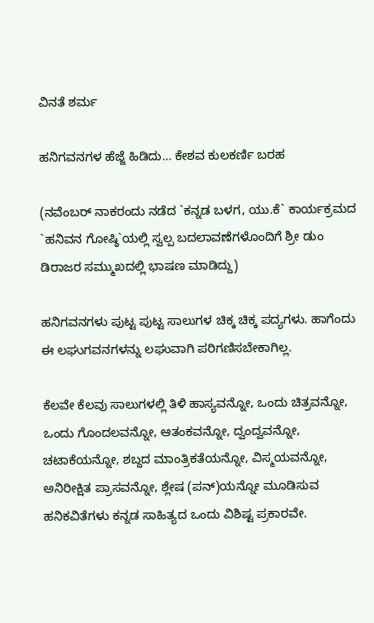ವಿನತೆ ಶರ್ಮ

ಹನಿಗವನಗಳ ಹೆಜ್ಜೆ ಹಿಡಿದು… ಕೇಶವ ಕುಲಕರ್ಣಿ ಬರಹ

(ನವೆಂಬರ್ ನಾಕರಂದು ನಡೆದ `ಕನ್ನಡ ಬಳಗ, ಯು.ಕೆ` ಕಾರ್ಯಕ್ರಮದ `ಹನಿವನ ಗೋಷ್ಠಿ`ಯಲ್ಲಿ ಸ್ವಲ್ಪ ಬದಲಾವಣೆಗಳೊಂದಿಗೆ ಶ್ರೀ ಡುಂ ಡಿರಾಜರ ಸಮ್ಮುಖದಲ್ಲಿ ಭಾಷಣ ಮಾಡಿದ್ದು)

ಹನಿಗವನಗಳು ಪುಟ್ಟ ಪುಟ್ಟ ಸಾಲುಗಳ ಚಿಕ್ಕ ಚಿಕ್ಕ ಪದ್ಯಗಳು. ಹಾಗೆಂದು ಈ ಲಘುಗವನಗಳನ್ನು ಲಘುವಾಗಿ ಪರಿಗಣಿಸಬೇಕಾಗಿಲ್ಲ.

ಕೆಲವೇ ಕೆಲವು ಸಾಲುಗಳಲ್ಲಿ ತಿಳಿ ಹಾಸ್ಯವನ್ನೋ, ಒಂದು ಚಿತ್ರವನ್ನೋ, ಒಂದು ಗೊಂದಲವನ್ನೋ, ಆತಂಕವನ್ನೋ, ದ್ವಂದ್ವವನ್ನೋ, ಚಟಾಕೆಯನ್ನೋ, ಶಬ್ದದ ಮಾಂತ್ರಿಕತೆಯನ್ನೋ, ವಿಸ್ಮಯವನ್ನೋ, ಅನಿರೀಕ್ಷಿತ ಪ್ರಾಸವನ್ನೋ, ಶ್ಲೇಷ (ಪನ್)ಯನ್ನೋ ಮೂಡಿಸುವ ಹನಿಕವಿತೆಗಳು ಕನ್ನಡ ಸಾಹಿತ್ಯದ ಒಂದು ವಿಶಿಷ್ಟ ಪ್ರಕಾರವೇ.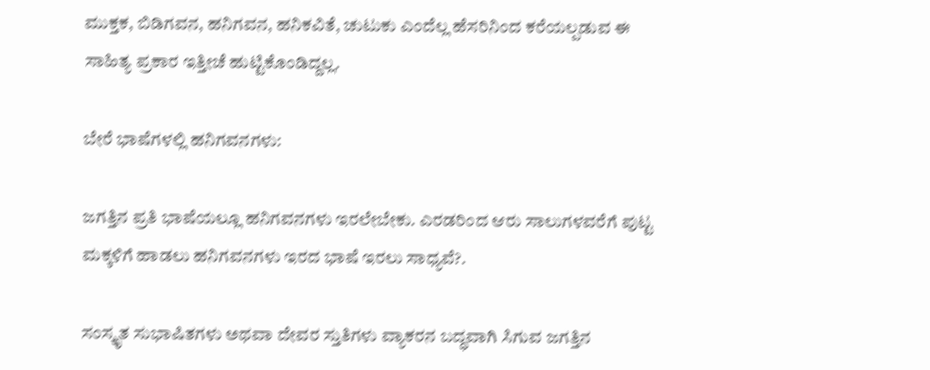ಮುಕ್ತಕ, ಬಿಡಿಗವನ, ಹನಿಗವನ, ಹನಿಕವಿತೆ, ಚುಟುಕು ಎಂದೆಲ್ಲ ಹೆಸರಿನಿಂದ ಕರೆಯಲ್ಪಡುವ ಈ ಸಾಹಿತ್ಯ ಪ್ರಕಾರ ಇತ್ತೀಚೆ ಹುಟ್ಟಿಕೊಂಡಿದ್ದಲ್ಲ.

ಬೇರೆ ಭಾಷೆಗಳಲ್ಲಿ ಹನಿಗವನಗಳು:

ಜಗತ್ತಿನ ಪ್ರತಿ ಭಾಷೆಯಲ್ಲೂ ಹನಿಗವನಗಳು ಇರಲೇಬೇಕು. ಎರಡರಿಂದ ಆರು ಸಾಲುಗಳವರೆಗೆ ಪುಟ್ಟ ಮಕ್ಕಳಿಗೆ ಹಾಡಲು ಹನಿಗವನಗಳು ಇರದ ಭಾಷೆ ಇರಲು ಸಾಧ್ಯವೆ?.

ಸಂಸ್ಕೃತ ಸುಭಾಷಿತಗಳು ಅಥವಾ ದೇವರ ಸ್ತುತಿಗಳು ವ್ಯಾಕರನ ಬದ್ಧವಾಗಿ ಸಿಗುವ ಜಗತ್ತಿನ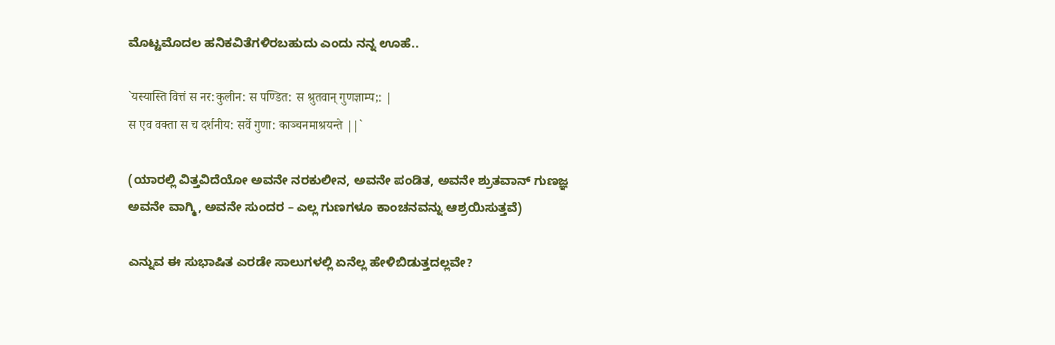ಮೊಟ್ಟಮೊದಲ ಹನಿಕವಿತೆಗಳಿರಬಹುದು ಎಂದು ನನ್ನ ಊಹೆ..

`यस्यास्ति वित्तं स नर:कुलीन: स पण्डित: स श्रुतवान् गुणज्ञाम्प;: |
स एव वक्ता स च दर्शनीय: सर्वे गुणा: काञ्चनमाश्रयन्ते ||`

(ಯಾರಲ್ಲಿ ವಿತ್ತವಿದೆಯೋ ಅವನೇ ನರಕುಲೀನ, ಅವನೇ ಪಂಡಿತ, ಅವನೇ ಶ್ರುತವಾನ್ ಗುಣಜ್ಞ
ಅವನೇ ವಾಗ್ಮಿ, ಅವನೇ ಸುಂದರ – ಎಲ್ಲ ಗುಣಗಳೂ ಕಾಂಚನವನ್ನು ಆಶ್ರಯಿಸುತ್ತವೆ)

ಎನ್ನುವ ಈ ಸುಭಾಷಿತ ಎರಡೇ ಸಾಲುಗಳಲ್ಲಿ ಏನೆಲ್ಲ ಹೇಳಿಬಿಡುತ್ತದಲ್ಲವೇ?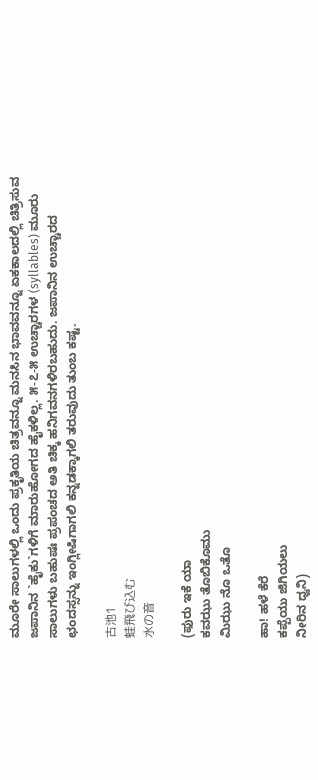ಮೂರೇ ಸಾಲುಗಳಲ್ಲಿ ಒಂದು ಪ್ರಕೃತಿಯ ಚಿತ್ರವನ್ನೂ ಮನಸಿನ ಭಾವವನ್ನೂ ಏಕಕಾಲದಲ್ಲಿ ಚಿತ್ರಿಸುವ ಜಪಾನಿನ `ಹೈಕು`ಗಳಿಗೆ ಮಾರುಹೋಗದ ಹೈಕಳಿಲ್ಲ. ೫-೭-೫ ಉಚ್ಚಾರಗಳ (syllables) ಮೂರು ಸಾಲುಗಳು ಬಹುಷಃ ಪ್ರಪಂಚದ ಅತಿ ಚಿಕ್ಕ ಹನಿಗವನಗಳಿರಬಹುದು. ಜಪಾನಿನ ಉಚ್ಚಾರದ ಛಂದಸ್ಸನ್ನು ಇಂಗ್ಲೀಷಿಗಾಗಲಿ ಕನ್ನಡಕ್ಕಾಗಲಿ ತರುವುದು ತುಂಬ ಕಷ್ಟ.

古池1
蛙飛び込む
水の音

(ಫುರು ಇಕೆ ಯಾ
ಕವಝು ತೊಬಿಕೊಮು
ಮಿಝು ನೊ ಒತೊ

ಹಾ! ಹಳೆ ಕೆರೆ
ಕಪ್ಪೆಯು ಜಿಗಿಯಲು
ನೀರಿನ ಧ್ವನಿ)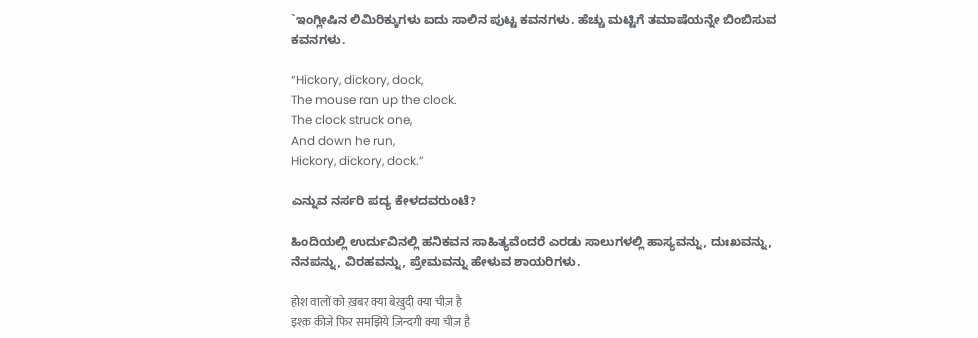`ಇಂಗ್ಲೀಷಿನ ಲಿಮಿರಿಕ್ಕುಗಳು ಐದು ಸಾಲಿನ ಪುಟ್ಟ ಕವನಗಳು. ಹೆಚ್ಚು ಮಟ್ಟಿಗೆ ತಮಾಷೆಯನ್ನೇ ಬಿಂಬಿಸುವ ಕವನಗಳು.

“Hickory, dickory, dock,
The mouse ran up the clock.
The clock struck one,
And down he run,
Hickory, dickory, dock.”

ಎನ್ನುವ ನರ್ಸರಿ ಪದ್ಯ ಕೇಳದವರುಂಟೆ?

ಹಿಂದಿಯಲ್ಲಿ ಉರ್ದುವಿನಲ್ಲಿ ಹನಿಕವನ ಸಾಹಿತ್ಯವೆಂದರೆ ಎರಡು ಸಾಲುಗಳಲ್ಲಿ ಹಾಸ್ಯವನ್ನು, ದುಃಖವನ್ನು, ನೆನಪನ್ನು, ವಿರಹವನ್ನು, ಪ್ರೇಮವನ್ನು ಹೇಳುವ ಶಾಯರಿಗಳು.

होश वालों को ख़बर क्या बेख़ुदी क्या चीज़ है
इश्क़ कीजे फिर समझिये ज़िन्दगी क्या चीज़ है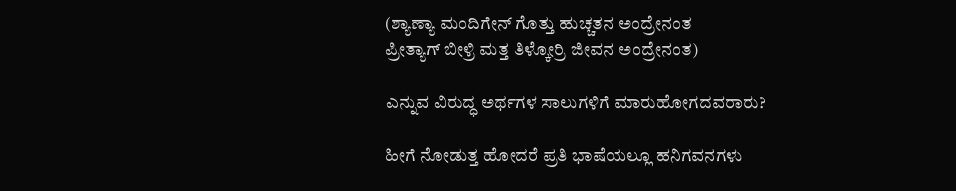(ಶ್ಯಾಣ್ಯಾ ಮಂದಿಗೇನ್ ಗೊತ್ತು ಹುಚ್ಚತನ ಅಂದ್ರೇನಂತ
ಪ್ರೀತ್ಯಾಗ್ ಬೀಳ್ರಿ ಮತ್ತ ತಿಳ್ಕೋರ್ರಿ ಜೀವನ ಅಂದ್ರೇನಂತ)

ಎನ್ನುವ ವಿರುದ್ಧ ಅರ್ಥಗಳ ಸಾಲುಗಳಿಗೆ ಮಾರುಹೋಗದವರಾರು?

ಹೀಗೆ ನೋಡುತ್ತ ಹೋದರೆ ಪ್ರತಿ ಭಾಷೆಯಲ್ಲೂ ಹನಿಗವನಗಳು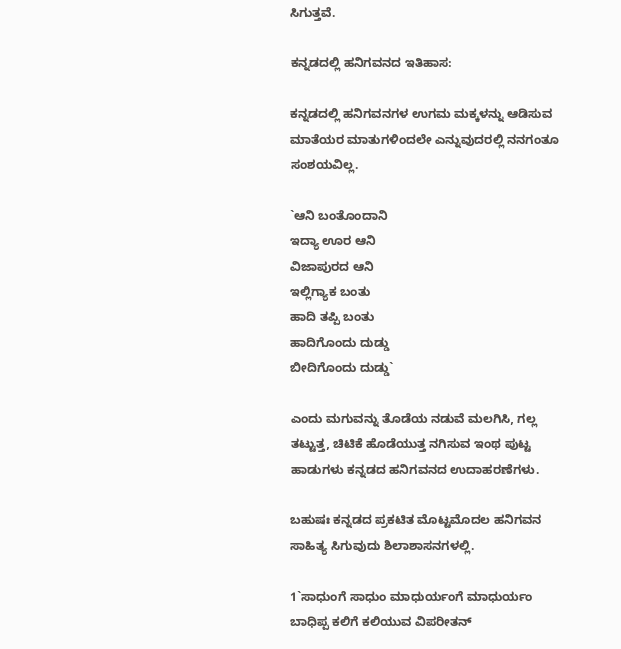ಸಿಗುತ್ತವೆ.

ಕನ್ನಡದಲ್ಲಿ ಹನಿಗವನದ ಇತಿಹಾಸ:

ಕನ್ನಡದಲ್ಲಿ ಹನಿಗವನಗಳ ಉಗಮ ಮಕ್ಕಳನ್ನು ಆಡಿಸುವ ಮಾತೆಯರ ಮಾತುಗಳಿಂದಲೇ ಎನ್ನುವುದರಲ್ಲಿ ನನಗಂತೂ ಸಂಶಯವಿಲ್ಲ.

`ಆನಿ ಬಂತೊಂದಾನಿ
ಇದ್ಯಾ ಊರ ಆನಿ
ವಿಜಾಪುರದ ಆನಿ
ಇಲ್ಲಿಗ್ಯಾಕ ಬಂತು
ಹಾದಿ ತಪ್ಪಿ ಬಂತು
ಹಾದಿಗೊಂದು ದುಡ್ಡು
ಬೀದಿಗೊಂದು ದುಡ್ಡು`

ಎಂದು ಮಗುವನ್ನು ತೊಡೆಯ ನಡುವೆ ಮಲಗಿಸಿ, ಗಲ್ಲ ತಟ್ಟುತ್ತ, ಚಿಟಿಕೆ ಹೊಡೆಯುತ್ತ ನಗಿಸುವ ಇಂಥ ಪುಟ್ಟ ಹಾಡುಗಳು ಕನ್ನಡದ ಹನಿಗವನದ ಉದಾಹರಣೆಗಳು.

ಬಹುಷಃ ಕನ್ನಡದ ಪ್ರಕಟಿತ ಮೊಟ್ಟಮೊದಲ ಹನಿಗವನ ಸಾಹಿತ್ಯ ಸಿಗುವುದು ಶಿಲಾಶಾಸನಗಳಲ್ಲಿ.

1`ಸಾಧುಂಗೆ ಸಾಧುಂ ಮಾಧುರ್ಯಂಗೆ ಮಾಧುರ್ಯಂ
ಬಾಧಿಪ್ಪ ಕಲಿಗೆ ಕಲಿಯುವ ವಿಪರೀತನ್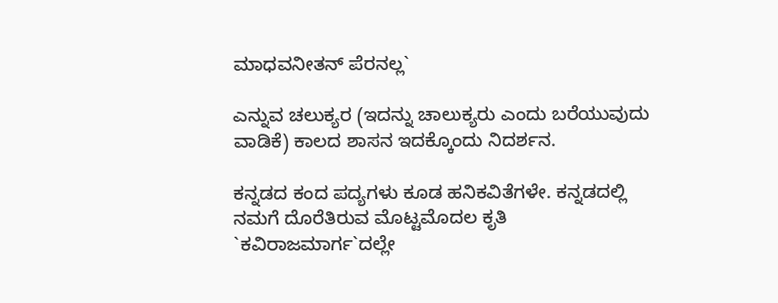ಮಾಧವನೀತನ್ ಪೆರನಲ್ಲ`

ಎನ್ನುವ ಚಲುಕ್ಯರ (ಇದನ್ನು ಚಾಲುಕ್ಯರು ಎಂದು ಬರೆಯುವುದು ವಾಡಿಕೆ) ಕಾಲದ ಶಾಸನ ಇದಕ್ಕೊಂದು ನಿದರ್ಶನ.

ಕನ್ನಡದ ಕಂದ ಪದ್ಯಗಳು ಕೂಡ ಹನಿಕವಿತೆಗಳೇ. ಕನ್ನಡದಲ್ಲಿ ನಮಗೆ ದೊರೆತಿರುವ ಮೊಟ್ಟಮೊದಲ ಕೃತಿ `ಕವಿರಾಜಮಾರ್ಗ`ದಲ್ಲೇ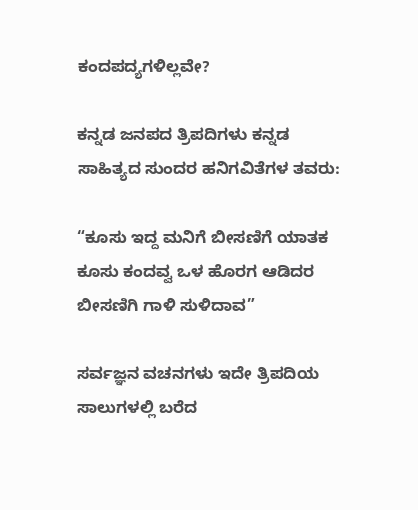ಕಂದಪದ್ಯಗಳಿಲ್ಲವೇ?

ಕನ್ನಡ ಜನಪದ ತ್ರಿಪದಿಗಳು ಕನ್ನಡ ಸಾಹಿತ್ಯದ ಸುಂದರ ಹನಿಗವಿತೆಗಳ ತವರು:

“ಕೂಸು ಇದ್ದ ಮನಿಗೆ ಬೀಸಣಿಗೆ ಯಾತಕ
ಕೂಸು ಕಂದವ್ವ ಒಳ ಹೊರಗ ಆಡಿದರ
ಬೀಸಣಿಗಿ ಗಾಳಿ ಸುಳಿದಾವ”

ಸರ್ವಜ್ಞನ ವಚನಗಳು ಇದೇ ತ್ರಿಪದಿಯ ಸಾಲುಗಳಲ್ಲಿ ಬರೆದ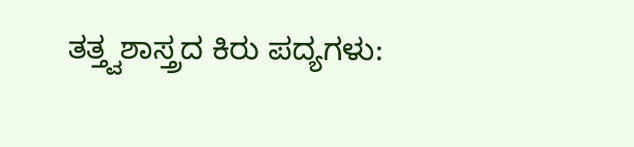ತತ್ತ್ವಶಾಸ್ತ್ರದ ಕಿರು ಪದ್ಯಗಳು: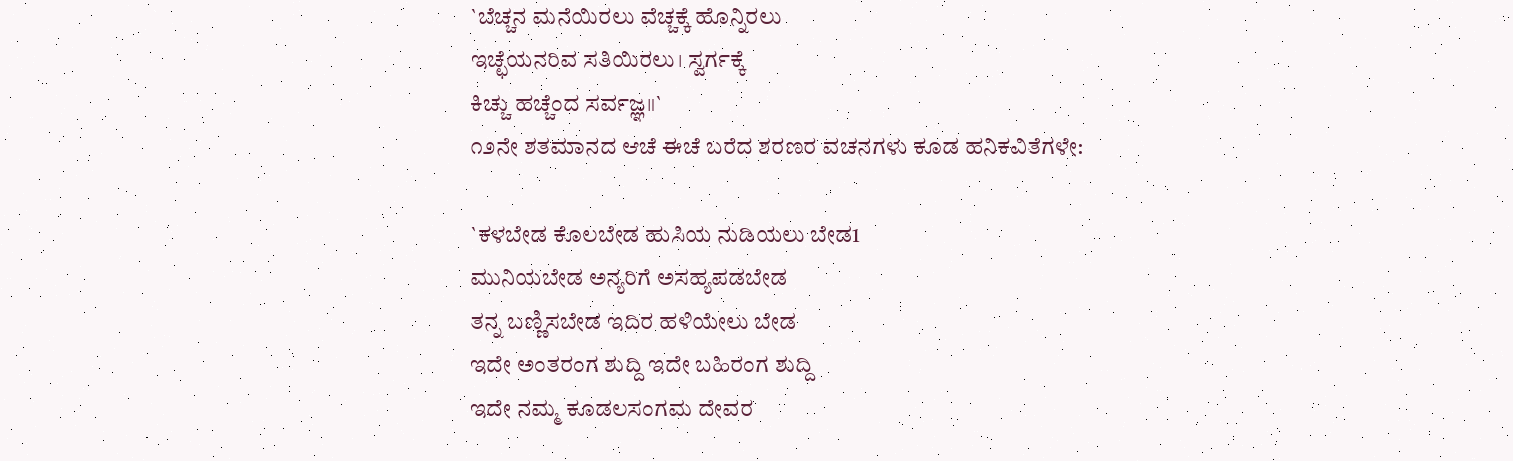`ಬೆಚ್ಚನ ಮನೆಯಿರಲು ವೆಚ್ಚಕ್ಕೆ ಹೊನ್ನಿರಲು
ಇಚ್ಛೆಯನರಿವ ಸತಿಯಿರಲು। ಸ್ವರ್ಗಕ್ಕೆ
ಕಿಚ್ಚು ಹಚ್ಚೆಂದ ಸರ್ವಜ್ಞ॥`
೧೨ನೇ ಶತಮಾನದ ಆಚೆ ಈಚೆ ಬರೆದ ಶರಣರ ವಚನಗಳು ಕೂಡ ಹನಿಕವಿತೆಗಳೇ:

`ಕಳಬೇಡ ಕೊಲಬೇಡ ಹುಸಿಯ ನುಡಿಯಲು ಬೇಡ1
ಮುನಿಯಬೇಡ ಅನ್ಯರಿಗೆ ಅಸಹ್ಯಪಡಬೇಡ
ತನ್ನ ಬಣ್ಣಿಸಬೇಡ ಇದಿರ ಹಳಿಯೇಲು ಬೇಡ
ಇದೇ ಅಂತರಂಗ ಶುದ್ದಿ ಇದೇ ಬಹಿರಂಗ ಶುದ್ದಿ
ಇದೇ ನಮ್ಮ ಕೂಡಲಸಂಗಮ ದೇವರ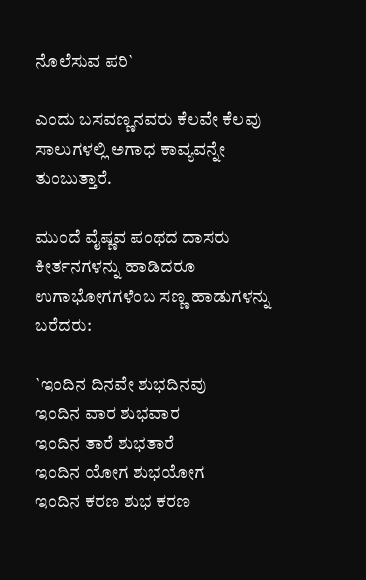ನೊಲೆಸುವ ಪರಿ`

ಎಂದು ಬಸವಣ್ಣನವರು ಕೆಲವೇ ಕೆಲವು ಸಾಲುಗಳಲ್ಲಿ ಅಗಾಧ ಕಾವ್ಯವನ್ನೇ ತುಂಬುತ್ತಾರೆ.

ಮುಂದೆ ವೈಷ್ಣವ ಪಂಥದ ದಾಸರು ಕೀರ್ತನಗಳನ್ನು ಹಾಡಿದರೂ ಉಗಾಭೋಗಗಳೆಂಬ ಸಣ್ಣ ಹಾಡುಗಳನ್ನು ಬರೆದರು:

`ಇಂದಿನ ದಿನವೇ ಶುಭದಿನವು
ಇಂದಿನ ವಾರ ಶುಭವಾರ
ಇಂದಿನ ತಾರೆ ಶುಭತಾರೆ
ಇಂದಿನ ಯೋಗ ಶುಭಯೋಗ
ಇಂದಿನ ಕರಣ ಶುಭ ಕರಣ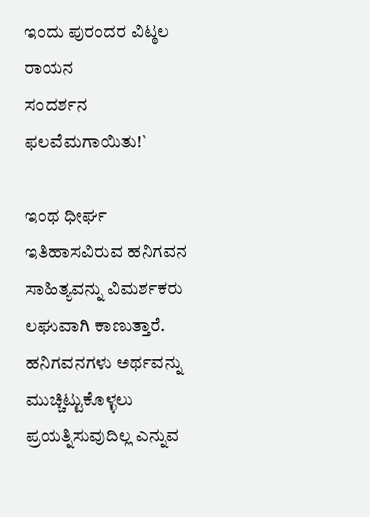ಇಂದು ಪುರಂದರ ವಿಟ್ಠಲ ರಾಯನ
ಸಂದರ್ಶನ ಫಲವೆಮಗಾಯಿತು!`

ಇಂಥ ಧೀರ್ಘ ಇತಿಹಾಸವಿರುವ ಹನಿಗವನ ಸಾಹಿತ್ಯವನ್ನು ವಿಮರ್ಶಕರು ಲಘುವಾಗಿ ಕಾಣುತ್ತಾರೆ. ಹನಿಗವನಗಳು ಅರ್ಥವನ್ನು ಮುಚ್ಚಿಟ್ಟುಕೊಳ್ಳಲು ಪ್ರಯತ್ನಿಸುವುದಿಲ್ಲ ಎನ್ನುವ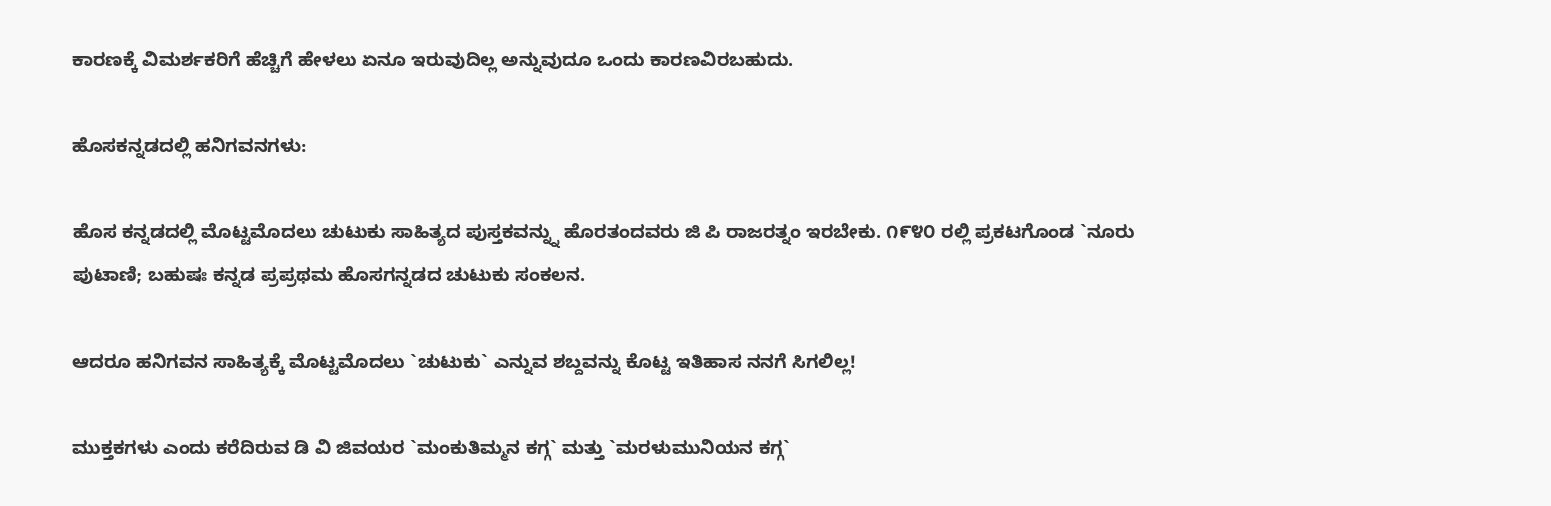ಕಾರಣಕ್ಕೆ ವಿಮರ್ಶಕರಿಗೆ ಹೆಚ್ಚಿಗೆ ಹೇಳಲು ಏನೂ ಇರುವುದಿಲ್ಲ ಅನ್ನುವುದೂ ಒಂದು ಕಾರಣವಿರಬಹುದು.

ಹೊಸಕನ್ನಡದಲ್ಲಿ ಹನಿಗವನಗಳು:

ಹೊಸ ಕನ್ನಡದಲ್ಲಿ ಮೊಟ್ಟಮೊದಲು ಚುಟುಕು ಸಾಹಿತ್ಯದ ಪುಸ್ತಕವನ್ನ್ನು ಹೊರತಂದವರು ಜಿ ಪಿ ರಾಜರತ್ನಂ ಇರಬೇಕು. ೧೯೪೦ ರಲ್ಲಿ ಪ್ರಕಟಗೊಂಡ `ನೂರು ಪುಟಾಣಿ; ಬಹುಷಃ ಕನ್ನಡ ಪ್ರಪ್ರಥಮ ಹೊಸಗನ್ನಡದ ಚುಟುಕು ಸಂಕಲನ.

ಆದರೂ ಹನಿಗವನ ಸಾಹಿತ್ಯಕ್ಕೆ ಮೊಟ್ಟಮೊದಲು `ಚುಟುಕು` ಎನ್ನುವ ಶಬ್ದವನ್ನು ಕೊಟ್ಟ ಇತಿಹಾಸ ನನಗೆ ಸಿಗಲಿಲ್ಲ!

ಮುಕ್ತಕಗಳು ಎಂದು ಕರೆದಿರುವ ಡಿ ವಿ ಜಿವಯರ `ಮಂಕುತಿಮ್ಮನ ಕಗ್ಗ` ಮತ್ತು `ಮರಳುಮುನಿಯನ ಕಗ್ಗ`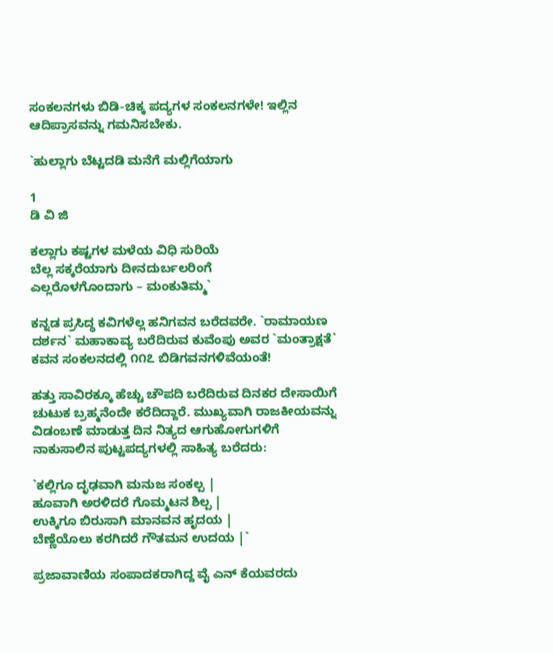ಸಂಕಲನಗಳು ಬಿಡಿ-ಚಿಕ್ಕ ಪದ್ಯಗಳ ಸಂಕಲನಗಳೇ! ಇಲ್ಲಿನ ಆದಿಪ್ರಾಸವನ್ನು ಗಮನಿಸಬೇಕು.

`ಹುಲ್ಲಾಗು ಬೆಟ್ಟದಡಿ ಮನೆಗೆ ಮಲ್ಲಿಗೆಯಾಗು

1
ಡಿ ವಿ ಜಿ

ಕಲ್ಲಾಗು ಕಷ್ಟಗಳ ಮಳೆಯ ವಿಧಿ ಸುರಿಯೆ
ಬೆಲ್ಲ ಸಕ್ಕರೆಯಾಗು ದೀನದುರ್ಬಲರಿಂಗೆ
ಎಲ್ಲರೊಳಗೊಂದಾಗು – ಮಂಕುತಿಮ್ಮ`

ಕನ್ನಡ ಪ್ರಸಿದ್ಧ ಕವಿಗಳೆಲ್ಲ ಹನಿಗವನ ಬರೆದವರೇ. `ರಾಮಾಯಣ ದರ್ಶನ` ಮಹಾಕಾವ್ಯ ಬರೆದಿರುವ ಕುವೆಂಪು ಅವರ `ಮಂತ್ರಾಕ್ಷತೆ` ಕವನ ಸಂಕಲನದಲ್ಲಿ ೧೧೭ ಬಿಡಿಗವನಗಳಿವೆಯಂತೆ!

ಹತ್ತು ಸಾವಿರಕ್ಕೂ ಹೆಚ್ಚು ಚೌಪದಿ ಬರೆದಿರುವ ದಿನಕರ ದೇಸಾಯಿಗೆ ಚುಟುಕ ಬ್ರಹ್ಮನೆಂದೇ ಕರೆದಿದ್ದಾರೆ. ಮುಖ್ಯವಾಗಿ ರಾಜಕೀಯವನ್ನು ವಿಡಂಬಣೆ ಮಾಡುತ್ತ ದಿನ ನಿತ್ಯದ ಆಗುಹೋಗುಗಳಿಗೆ ನಾಕುಸಾಲಿನ ಪುಟ್ಟಪದ್ಯಗಳಲ್ಲಿ ಸಾಹಿತ್ಯ ಬರೆದರು:

`ಕಲ್ಲಿಗೂ ದೃಢವಾಗಿ ಮನುಜ ಸಂಕಲ್ಪ |
ಹೂವಾಗಿ ಅರಳಿದರೆ ಗೊಮ್ಮಟನ ಶಿಲ್ಪ |
ಉಕ್ಕಿಗೂ ಬಿರುಸಾಗಿ ಮಾನವನ ಹೃದಯ |
ಬೆಣ್ಣೆಯೊಲು ಕರಗಿದರೆ ಗೌತಮನ ಉದಯ |`

ಪ್ರಜಾವಾಣಿಯ ಸಂಪಾದಕರಾಗಿದ್ದ ವೈ ಎನ್ ಕೆಯವರದು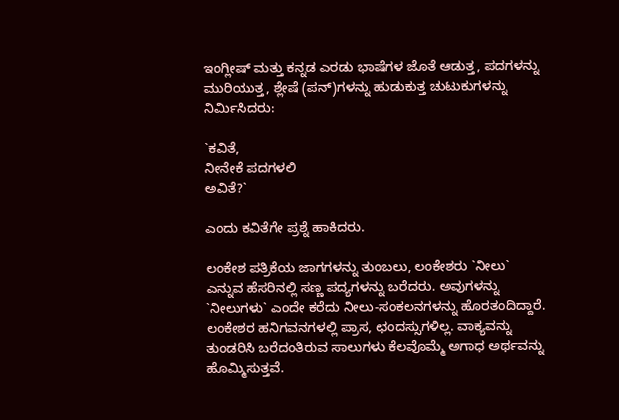ಇಂಗ್ಲೀಷ್ ಮತ್ತು ಕನ್ನಡ ಎರಡು ಭಾಷೆಗಳ ಜೊತೆ ಆಡುತ್ತ, ಪದಗಳನ್ನು ಮುರಿಯುತ್ತ, ಶ್ಲೇಷೆ (ಪನ್)ಗಳನ್ನು ಹುಡುಕುತ್ತ ಚುಟುಕುಗಳನ್ನು ನಿರ್ಮಿಸಿದರು:

`ಕವಿತೆ,
ನೀನೇಕೆ ಪದಗಳಲಿ
ಅವಿತೆ?`

ಎಂದು ಕವಿತೆಗೇ ಪ್ರಶ್ನೆ ಹಾಕಿದರು.

ಲಂಕೇಶ ಪತ್ರಿಕೆಯ ಜಾಗಗಳನ್ನು ತುಂಬಲು, ಲಂಕೇಶರು `ನೀಲು` ಎನ್ನುವ ಹೆಸರಿನಲ್ಲಿ ಸಣ್ಣ ಪದ್ಯಗಳನ್ನು ಬರೆದರು. ಅವುಗಳನ್ನು `ನೀಲುಗಳು` ಎಂದೇ ಕರೆದು ನೀಲು-ಸಂಕಲನಗಳನ್ನು ಹೊರತಂದಿದ್ದಾರೆ. ಲಂಕೇಶರ ಹನಿಗವನಗಳಲ್ಲಿ ಪ್ರಾಸ, ಛಂದಸ್ಸುಗಳಿಲ್ಲ. ವಾಕ್ಯವನ್ನು ತುಂಡರಿಸಿ ಬರೆದಂತಿರುವ ಸಾಲುಗಳು ಕೆಲವೊಮ್ಮೆ ಅಗಾಧ ಅರ್ಥವನ್ನು ಹೊಮ್ಮಿಸುತ್ತವೆ.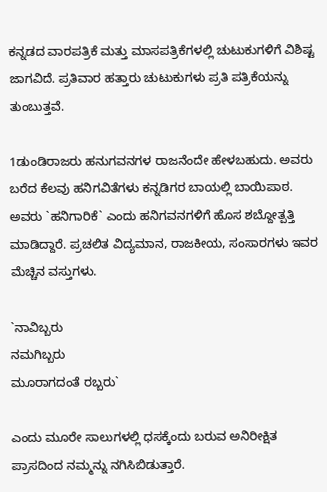ಕನ್ನಡದ ವಾರಪತ್ರಿಕೆ ಮತ್ತು ಮಾಸಪತ್ರಿಕೆಗಳಲ್ಲಿ ಚುಟುಕುಗಳಿಗೆ ವಿಶಿಷ್ಟ ಜಾಗವಿದೆ. ಪ್ರತಿವಾರ ಹತ್ತಾರು ಚುಟುಕುಗಳು ಪ್ರತಿ ಪತ್ರಿಕೆಯನ್ನು ತುಂಬುತ್ತವೆ.

1ಡುಂಡಿರಾಜರು ಹನುಗವನಗಳ ರಾಜನೆಂದೇ ಹೇಳಬಹುದು. ಅವರು ಬರೆದ ಕೆಲವು ಹನಿಗವಿತೆಗಳು ಕನ್ನಡಿಗರ ಬಾಯಲ್ಲಿ ಬಾಯಿಪಾಠ. ಅವರು `ಹನಿಗಾರಿಕೆ` ಎಂದು ಹನಿಗವನಗಳಿಗೆ ಹೊಸ ಶಬ್ದೋತ್ಪತ್ತಿ ಮಾಡಿದ್ದಾರೆ. ಪ್ರಚಲಿತ ವಿದ್ಯಮಾನ, ರಾಜಕೀಯ, ಸಂಸಾರಗಳು ಇವರ ಮೆಚ್ಚಿನ ವಸ್ತುಗಳು.

`ನಾವಿಬ್ಬರು
ನಮಗಿಬ್ಬರು
ಮೂರಾಗದಂತೆ ರಬ್ಬರು`

ಎಂದು ಮೂರೇ ಸಾಲುಗಳಲ್ಲಿ ಧಸಕ್ಕೆಂದು ಬರುವ ಅನಿರೀಕ್ಷಿತ ಪ್ರಾಸದಿಂದ ನಮ್ಮನ್ನು ನಗಿಸಿಬಿಡುತ್ತಾರೆ.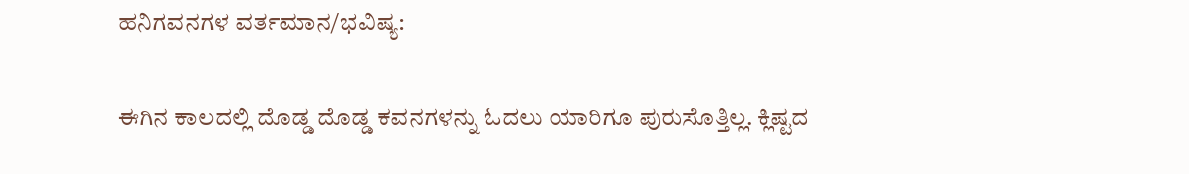ಹನಿಗವನಗಳ ವರ್ತಮಾನ/ಭವಿಷ್ಯ:

ಈಗಿನ ಕಾಲದಲ್ಲಿ ದೊಡ್ಡ ದೊಡ್ಡ ಕವನಗಳನ್ನು ಓದಲು ಯಾರಿಗೂ ಪುರುಸೊತ್ತಿಲ್ಲ. ಕ್ಲಿಷ್ಟದ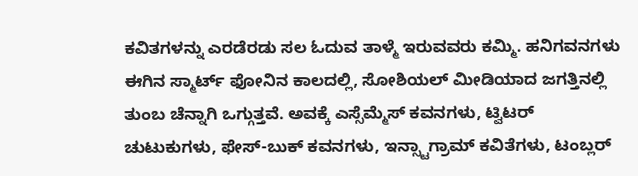ಕವಿತಗಳನ್ನು ಎರಡೆರಡು ಸಲ ಓದುವ ತಾಳ್ಮೆ ಇರುವವರು ಕಮ್ಮಿ. ಹನಿಗವನಗಳು ಈಗಿನ ಸ್ಮಾರ್ಟ್ ಫೋನಿನ ಕಾಲದಲ್ಲಿ, ಸೋಶಿಯಲ್ ಮೀಡಿಯಾದ ಜಗತ್ತಿನಲ್ಲಿ ತುಂಬ ಚೆನ್ನಾಗಿ ಒಗ್ಗುತ್ತವೆ. ಅವಕ್ಕೆ ಎಸ್ಸೆಮ್ಮೆಸ್ ಕವನಗಳು, ಟ್ವಿಟರ್ ಚುಟುಕುಗಳು, ಫೇಸ್-ಬುಕ್ ಕವನಗಳು, ಇನ್ಸ್ಟಾಗ್ರಾಮ್ ಕವಿತೆಗಳು, ಟಂಬ್ಲರ್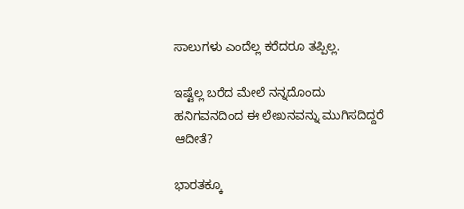ಸಾಲುಗಳು ಎಂದೆಲ್ಲ ಕರೆದರೂ ತಪ್ಪಿಲ್ಲ.

ಇಷ್ಟೆಲ್ಲ ಬರೆದ ಮೇಲೆ ನನ್ನದೊಂದು ಹನಿಗವನದಿಂದ ಈ ಲೇಖನವನ್ನು ಮುಗಿಸದಿದ್ದರೆ ಆದೀತೆ?

ಭಾರತಕ್ಕೂ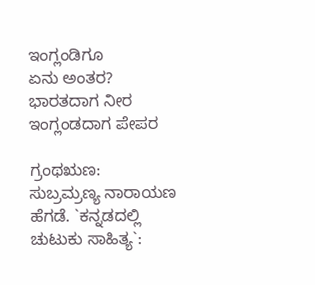ಇಂಗ್ಲಂಡಿಗೂ
ಏನು ಅಂತರ?
ಭಾರತದಾಗ ನೀರ
ಇಂಗ್ಲಂಡದಾಗ ಪೇಪರ

ಗ್ರಂಥಋಣ:
ಸುಬ್ರಮ್ರಣ್ಯ ನಾರಾಯಣ ಹೆಗಡೆ. `ಕನ್ನಡದಲ್ಲಿ ಚುಟುಕು ಸಾಹಿತ್ಯ`: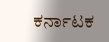ಕರ್ನಾಟಕ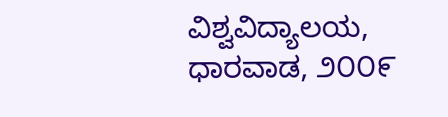ವಿಶ್ವವಿದ್ಯಾಲಯ, ಧಾರವಾಡ, ೨೦೦೯